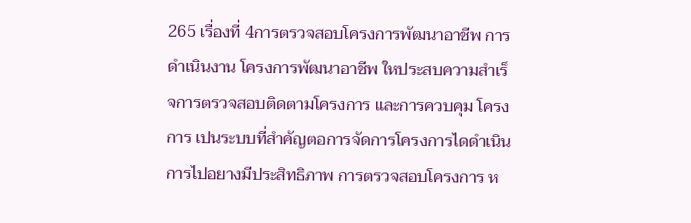265 เรื่องที่ 4การตรวจสอบโครงการพัฒนาอาชีพ การดําเนินงาน โครงการพัฒนาอาชีพ ใหประสบความสําเร็จการตรวจสอบติดตามโครงการ และการควบคุม โครงการ เปนระบบที่สําคัญตอการจัดการโครงการไดดําเนินการไปอยางมีประสิทธิภาพ การตรวจสอบโครงการ ห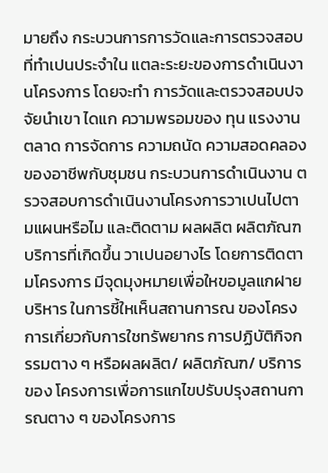มายถึง กระบวนการการวัดและการตรวจสอบที่ทําเปนประจําใน แตละระยะของการดําเนินงานโครงการ โดยจะทํา การวัดและตรวจสอบปจจัยนําเขา ไดแก ความพรอมของ ทุน แรงงาน ตลาด การจัดการ ความถนัด ความสอดคลอง ของอาชีพกับชุมชน กระบวนการดําเนินงาน ตรวจสอบการดําเนินงานโครงการวาเปนไปตามแผนหรือไม และติดตาม ผลผลิต ผลิตภัณฑ บริการที่เกิดขึ้น วาเปนอยางไร โดยการติดตามโครงการ มีจุดมุงหมายเพื่อใหขอมูลแกฝายบริหาร ในการชี้ใหเห็นสถานการณ ของโครงการเกี่ยวกับการใชทรัพยากร การปฏิบัติกิจกรรมตาง ๆ หรือผลผลิต/ ผลิตภัณฑ/ บริการของ โครงการเพื่อการแกไขปรับปรุงสถานการณตาง ๆ ของโครงการ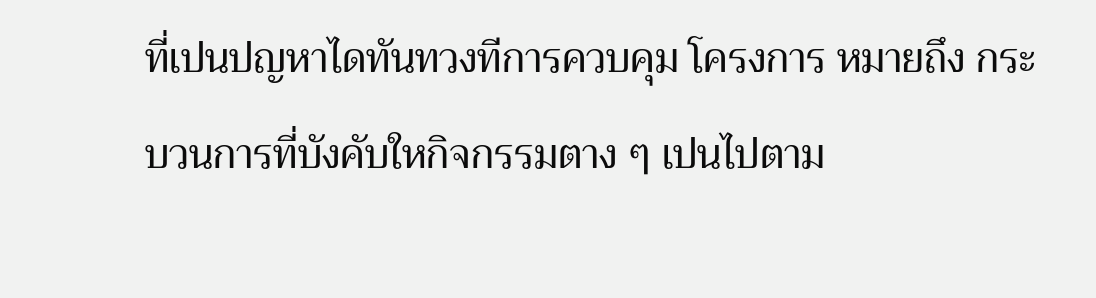ที่เปนปญหาไดทันทวงทีการควบคุม โครงการ หมายถึง กระบวนการที่บังคับใหกิจกรรมตาง ๆ เปนไปตาม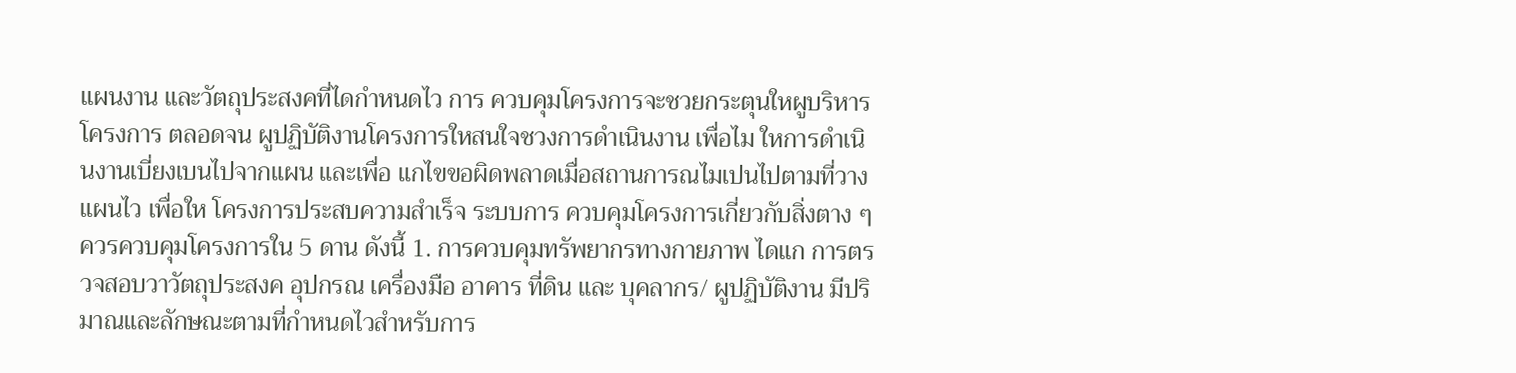แผนงาน และวัตถุประสงคที่ไดกําหนดไว การ ควบคุมโครงการจะชวยกระตุนใหผูบริหารโครงการ ตลอดจน ผูปฏิบัติงานโครงการใหสนใจชวงการดําเนินงาน เพื่อไม ใหการดําเนินงานเบี่ยงเบนไปจากแผน และเพื่อ แกไขขอผิดพลาดเมื่อสถานการณไมเปนไปตามที่วางแผนไว เพื่อให โครงการประสบความสําเร็จ ระบบการ ควบคุมโครงการเกี่ยวกับสิ่งตาง ๆ ควรควบคุมโครงการใน 5 ดาน ดังนี้ 1. การควบคุมทรัพยากรทางกายภาพ ไดแก การตรวจสอบวาวัตถุประสงค อุปกรณ เครื่องมือ อาคาร ที่ดิน และ บุคลากร/ ผูปฏิบัติงาน มีปริมาณและลักษณะตามที่กําหนดไวสําหรับการ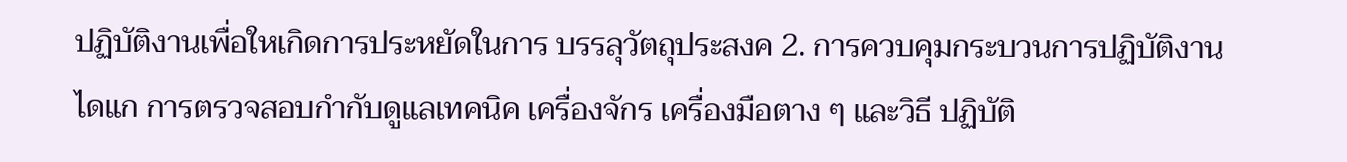ปฏิบัติงานเพื่อใหเกิดการประหยัดในการ บรรลุวัตถุประสงค 2. การควบคุมกระบวนการปฏิบัติงาน ไดแก การตรวจสอบกํากับดูแลเทคนิค เครื่องจักร เครื่องมือตาง ๆ และวิธี ปฏิบัติ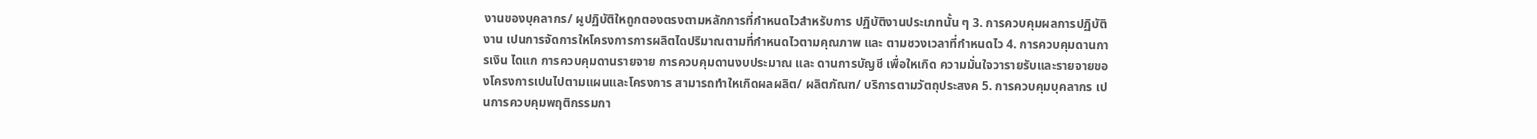งานของบุคลากร/ ผูปฏิบัติใหถูกตองตรงตามหลักการที่กําหนดไวสําหรับการ ปฏิบัติงานประเภทนั้น ๆ 3. การควบคุมผลการปฏิบัติงาน เปนการจัดการใหโครงการการผลิตไดปริมาณตามที่กําหนดไวตามคุณภาพ และ ตามชวงเวลาที่กําหนดไว 4. การควบคุมดานการเงิน ไดแก การควบคุมดานรายจาย การควบคุมดานงบประมาณ และ ดานการบัญชี เพื่อใหเกิด ความมั่นใจวารายรับและรายจายของโครงการเปนไปตามแผนและโครงการ สามารถทําใหเกิดผลผลิต/ ผลิตภัณฑ/ บริการตามวัตถุประสงค 5. การควบคุมบุคลากร เปนการควบคุมพฤติกรรมกา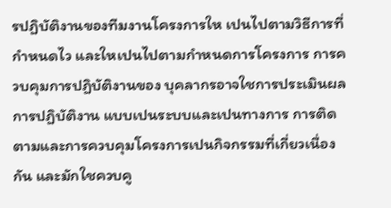รปฏิบัติงานของทีมงานโครงการให เปนไปตามวิธีการที่กําหนดไว และใหเปนไปตามกําหนดการโครงการ การควบคุมการปฏิบัติงานของ บุคลากรอาจใชการประเมินผลการปฏิบัติงาน แบบเปนระบบและเปนทางการ การติดตามและการควบคุมโครงการเปนกิจกรรมที่เกี่ยวเนื่องกัน และมักใชควบคู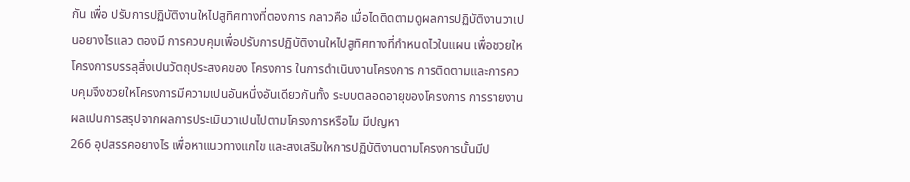กัน เพื่อ ปรับการปฏิบัติงานใหไปสูทิศทางที่ตองการ กลาวคือ เมื่อไดติดตามดูผลการปฏิบัติงานวาเปนอยางไรแลว ตองมี การควบคุมเพื่อปรับการปฏิบัติงานใหไปสูทิศทางที่กําหนดไวในแผน เพื่อชวยใหโครงการบรรลุสิ่งเปนวัตถุประสงคของ โครงการ ในการดําเนินงานโครงการ การติดตามและการควบคุมจึงชวยใหโครงการมีความเปนอันหนึ่งอันเดียวกันทั้ง ระบบตลอดอายุของโครงการ การรายงานผลเปนการสรุปจากผลการประเมินวาเปนไปตามโครงการหรือไม มีปญหา
266 อุปสรรคอยางไร เพื่อหาแนวทางแกไข และสงเสริมใหการปฏิบัติงานตามโครงการนั้นมีป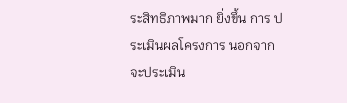ระสิทธิภาพมาก ยิ่งขึ้น การ ประเมินผลโครงการ นอกจากจะประเมิน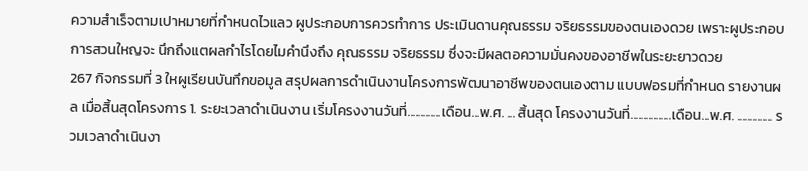ความสําเร็จตามเปาหมายที่กําหนดไวแลว ผูประกอบการควรทําการ ประเมินดานคุณธรรม จริยธรรมของตนเองดวย เพราะผูประกอบการสวนใหญจะ นึกถึงแตผลกําไรโดยไมคํานึงถึง คุณธรรม จริยธรรม ซึ่งจะมีผลตอความมั่นคงของอาชีพในระยะยาวดวย
267 กิจกรรมที่ 3 ใหผูเรียนบันทึกขอมูล สรุปผลการดําเนินงานโครงการพัฒนาอาชีพของตนเองตาม แบบฟอรมที่กําหนด รายงานผล เมื่อสิ้นสุดโครงการ 1. ระยะเวลาดําเนินงาน เริ่มโครงงานวันที่.............เดือน...พ.ศ. ... สิ้นสุด โครงงานวันที่................เดือน...พ.ศ. .............. รวมเวลาดําเนินงา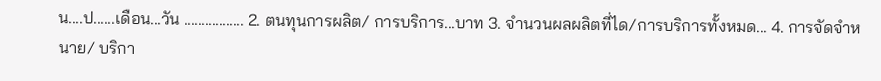น....ป......เดือน...วัน ................. 2. ตนทุนการผลิต/ การบริการ...บาท 3. จํานวนผลผลิตที่ได/การบริการทั้งหมด... 4. การจัดจําหนาย/ บริกา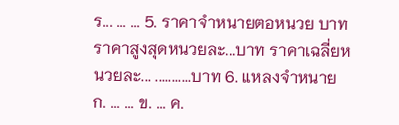ร... ... ... 5. ราคาจําหนายตอหนวย บาท ราคาสูงสุดหนวยละ...บาท ราคาเฉลี่ยหนวยละ... ...........บาท 6. แหลงจําหนาย ก. ... ... ข. ... ค.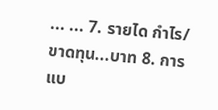... ... 7. รายได กําไร/ขาดทุน...บาท 8. การแบ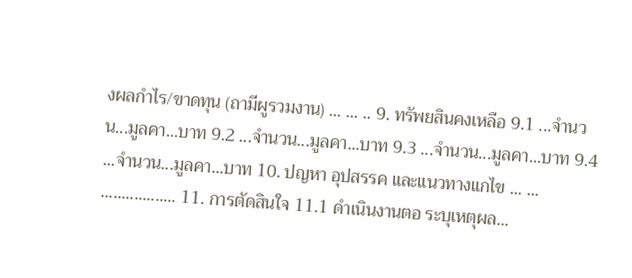งผลกําไร/ขาดทุน (ถามีผูรวมงาน) ... ... .. 9. ทรัพยสินคงเหลือ 9.1 ...จํานวน...มูลคา...บาท 9.2 ...จํานวน...มูลคา...บาท 9.3 ...จํานวน...มูลคา...บาท 9.4 ...จํานวน...มูลคา...บาท 10. ปญหา อุปสรรค และแนวทางแกไข ... ... .................. 11. การตัดสินใจ 11.1 ดําเนินงานตอ ระบุเหตุผล...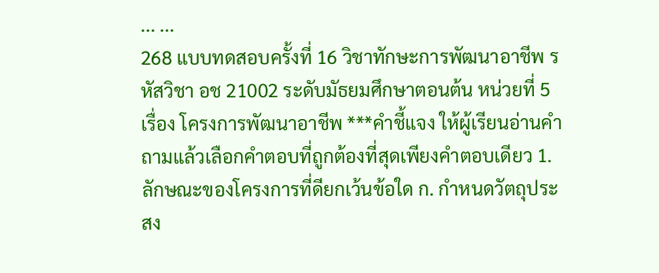... ...
268 แบบทดสอบครั้งที่ 16 วิชาทักษะการพัฒนาอาชีพ รหัสวิชา อช 21002 ระดับมัธยมศึกษาตอนต้น หน่วยที่ 5 เรื่อง โครงการพัฒนาอาชีพ ***คำชี้แจง ให้ผู้เรียนอ่านคำถามแล้วเลือกคำตอบที่ถูกต้องที่สุดเพียงคำตอบเดียว 1. ลักษณะของโครงการที่ดียกเว้นข้อใด ก. กำหนดวัตถุประสง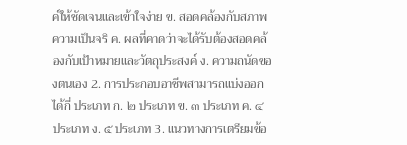ค์ให้ชัดเจนและเข้าใจง่าย ข. สอดคล้องกับสภาพความเป็นจริ ค. ผลที่คาดว่าจะได้รับต้องสอดคล้องกับเป้าหมายและวัตถุประสงค์ ง. ความถนัดของตนเอง 2. การประกอบอาชีพสามารถแบ่งออกได้กี่ ประเภท ก. ๒ ประเภท ข. ๓ ประเภท ค. ๔ ประเภท ง. ๕ ประเภท 3. แนวทางการเตรียมข้อ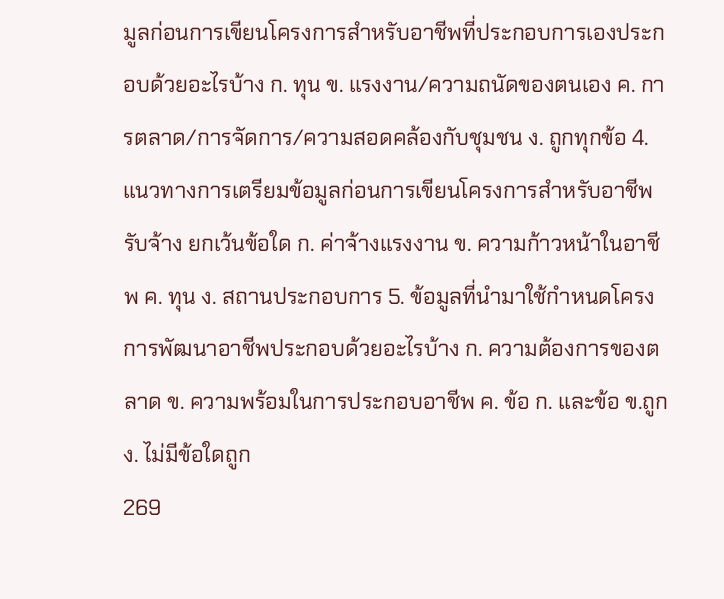มูลก่อนการเขียนโครงการสำหรับอาชีพที่ประกอบการเองประกอบด้วยอะไรบ้าง ก. ทุน ข. แรงงาน/ความถนัดของตนเอง ค. การตลาด/การจัดการ/ความสอดคล้องกับชุมชน ง. ถูกทุกข้อ 4. แนวทางการเตรียมข้อมูลก่อนการเขียนโครงการสำหรับอาชีพรับจ้าง ยกเว้นข้อใด ก. ค่าจ้างแรงงาน ข. ความก้าวหน้าในอาชีพ ค. ทุน ง. สถานประกอบการ 5. ข้อมูลที่นำมาใช้กำหนดโครงการพัฒนาอาชีพประกอบด้วยอะไรบ้าง ก. ความต้องการของตลาด ข. ความพร้อมในการประกอบอาชีพ ค. ข้อ ก. และข้อ ข.ถูก ง. ไม่มีข้อใดถูก
269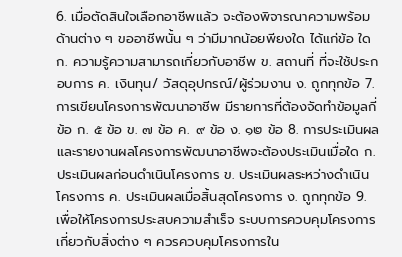6. เมื่อตัดสินใจเลือกอาชีพแล้ว จะต้องพิจารณาความพร้อมด้านต่าง ๆ ขออาชีพนั้น ๆ ว่ามีมากน้อยพียงใด ได้แก่ข้อ ใด ก. ความรู้ความสามารถเกี่ยวกับอาชีพ ข. สถานที่ ที่จะใช้ประกอบการ ค. เงินทุน/ วัสดุอุปกรณ์/ผู้ร่วมงาน ง. ถูกทุกข้อ 7. การเขียนโครงการพัฒนาอาชีพ มีรายการที่ต้องจัดทำข้อมูลกี่ข้อ ก. ๕ ข้อ ข. ๗ ข้อ ค. ๙ ข้อ ง. ๑๒ ข้อ 8. การประเมินผลและรายงานผลโครงการพัฒนาอาชีพจะต้องประเมินเมื่อใด ก. ประเมินผลก่อนดำเนินโครงการ ข. ประเมินผลระหว่างดำเนินโครงการ ค. ประเมินผลเมื่อสิ้นสุดโครงการ ง. ถูกทุกข้อ 9. เพื่อให้โครงการประสบความสำเร็จ ระบบการควบคุมโครงการเกี่ยวกับสิ่งต่าง ๆ ควรควบคุมโครงการใน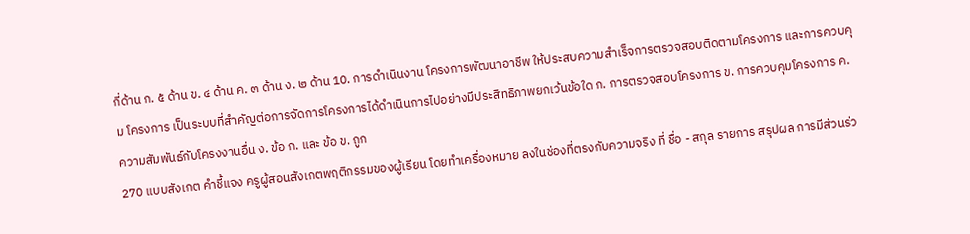กี่ด้าน ก. ๕ ด้าน ข. ๔ ด้าน ค. ๓ ด้าน ง. ๒ ด้าน 10. การดำเนินงาน โครงการพัฒนาอาชีพ ให้ประสบความสำเร็จการตรวจสอบติดตามโครงการ และการควบคุม โครงการ เป็นระบบที่สำคัญต่อการจัดการโครงการได้ดำเนินการไปอย่างมีประสิทธิภาพยกเว้นข้อใด ก. การตรวจสอบโครงการ ข. การควบคุมโครงการ ค. ความสัมพันธ์กับโครงงานอื่น ง. ข้อ ก. และ ข้อ ข. ถูก
270 แบบสังเกต คำชี้แจง ครูผู้สอนสังเกตพฤติกรรมของผู้เรียน โดยทำเครื่องหมาย ลงในช่องที่ตรงกับความจริง ที่ ชื่อ - สกุล รายการ สรุปผล การมีส่วนร่ว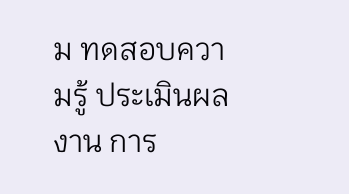ม ทดสอบความรู้ ประเมินผลงาน การ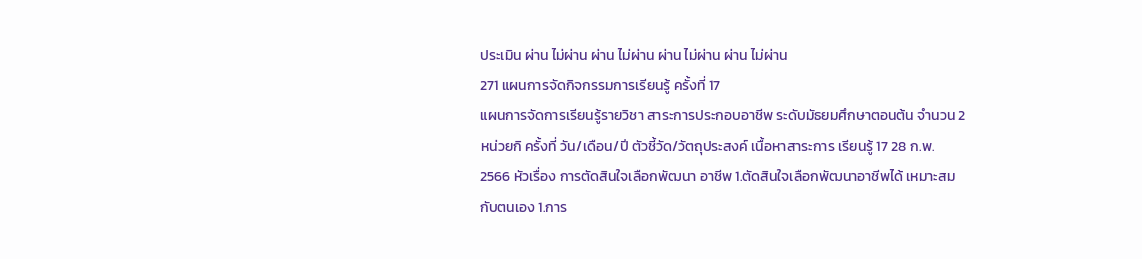ประเมิน ผ่าน ไม่ผ่าน ผ่าน ไม่ผ่าน ผ่าน ไม่ผ่าน ผ่าน ไม่ผ่าน
271 แผนการจัดกิจกรรมการเรียนรู้ ครั้งที่ 17
แผนการจัดการเรียนรู้รายวิชา สาระการประกอบอาชีพ ระดับมัธยมศึกษาตอนต้น จำนวน 2 หน่วยกิ ครั้งที่ วัน/เดือน/ปี ตัวชี้วัด/วัตถุประสงค์ เนื้อหาสาระการ เรียนรู้ 17 28 ก.พ. 2566 หัวเรื่อง การตัดสินใจเลือกพัฒนา อาชีพ 1.ตัดสินใจเลือกพัฒนาอาชีพได้ เหมาะสมกับตนเอง 1.การ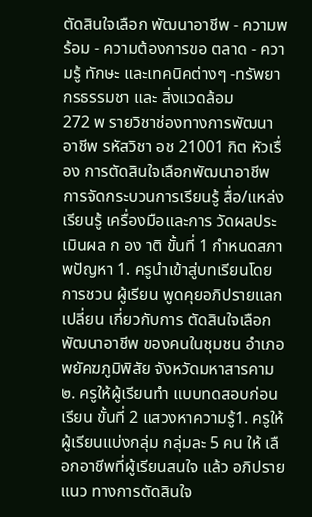ตัดสินใจเลือก พัฒนาอาชีพ - ความพร้อม - ความต้องการขอ ตลาด - ความรู้ ทักษะ และเทคนิคต่างๆ -ทรัพยากรธรรมชา และ สิ่งแวดล้อม
272 พ รายวิชาช่องทางการพัฒนาอาชีพ รหัสวิชา อช 21001 กิต หัวเรื่อง การตัดสินใจเลือกพัฒนาอาชีพ การจัดกระบวนการเรียนรู้ สื่อ/แหล่งเรียนรู้ เครื่องมือและการ วัดผลประเมินผล ก อง าติ ขั้นที่ 1 กำหนดสภาพปัญหา 1. ครูนำเข้าสู่บทเรียนโดยการชวน ผู้เรียน พูดคุยอภิปรายแลกเปลี่ยน เกี่ยวกับการ ตัดสินใจเลือกพัฒนาอาชีพ ของคนในชุมชน อำเภอพยัคฆภูมิพิสัย จังหวัดมหาสารคาม ๒. ครูให้ผู้เรียนทำ แบบทดสอบก่อนเรียน ขั้นที่ 2 แสวงหาความรู้1. ครูให้ ผู้เรียนแบ่งกลุ่ม กลุ่มละ 5 คน ให้ เลือกอาชีพที่ผู้เรียนสนใจ แล้ว อภิปรายแนว ทางการตัดสินใจ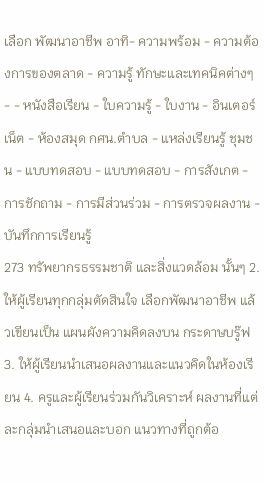เลือก พัฒนาอาชีพ อาทิ- ความพร้อม - ความต้องการของตลาด - ความรู้ ทักษะและเทคนิคต่างๆ - - หนังสือเรียน - ใบความรู้ - ใบงาน - อินเตอร์เน็ต - ห้องสมุด กศน.ตำบล - แหล่งเรียนรู้ ชุมชน - แบบทดสอบ - แบบทดสอบ - การสังเกต - การชักถาม - การมีส่วนร่วม - การตรวจผลงาน - บันทึกการเรียนรู้
273 ทรัพยากรธรรมชาติ และสิ่งแวดล้อม นั้นๆ 2. ให้ผู้เรียนทุกกลุ่มตัดสินใจ เลือกพัฒนาอาชีพ แล้วเขียนเป็น แผนผังความคิดลงบน กระดาษบรู๊ฟ 3. ให้ผู้เรียนนำเสนอผลงานและแนวคิดในห้องเรียน 4. ครูและผู้เรียนร่วมกันวิเคราะห์ ผลงานที่แต่ละกลุ่มนำเสนอและบอก แนวทางที่ถูกต้อ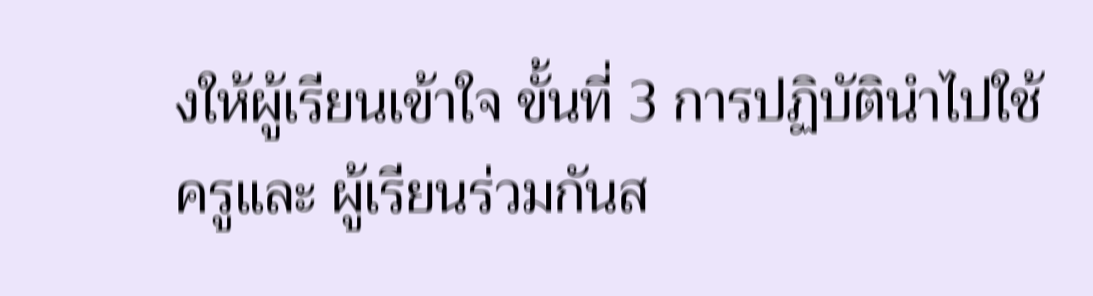งให้ผู้เรียนเข้าใจ ขั้นที่ 3 การปฏิบัตินำไปใช้ครูและ ผู้เรียนร่วมกันส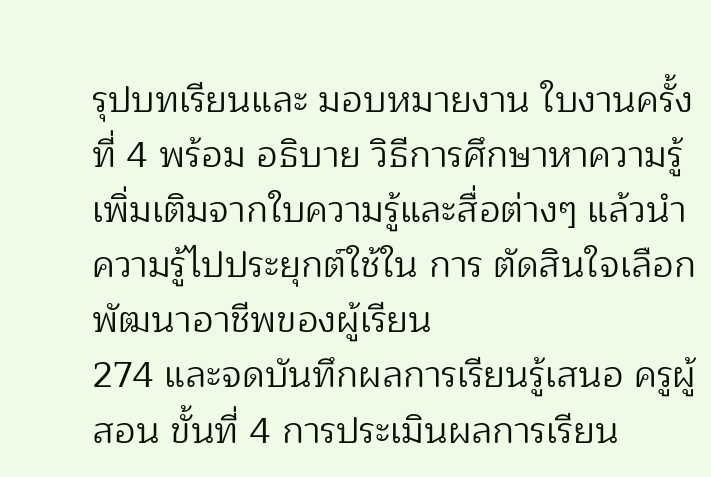รุปบทเรียนและ มอบหมายงาน ใบงานครั้งที่ 4 พร้อม อธิบาย วิธีการศึกษาหาความรู้ เพิ่มเติมจากใบความรู้และสื่อต่างๆ แล้วนำความรู้ไปประยุกต์ใช้ใน การ ตัดสินใจเลือกพัฒนาอาชีพของผู้เรียน
274 และจดบันทึกผลการเรียนรู้เสนอ ครูผู้สอน ขั้นที่ 4 การประเมินผลการเรียน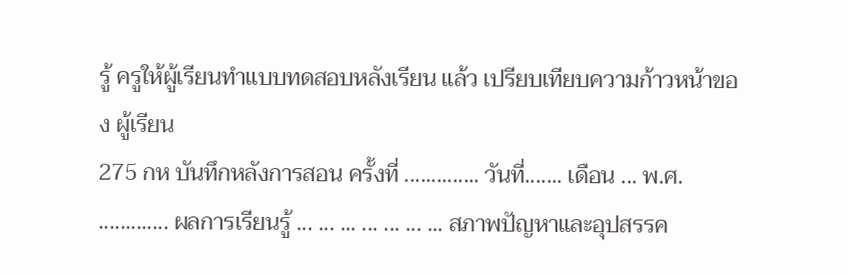รู้ ครูให้ผู้เรียนทำแบบทดสอบหลังเรียน แล้ว เปรียบเทียบความก้าวหน้าของ ผู้เรียน
275 กห บันทึกหลังการสอน ครั้งที่ .............. วันที่....... เดือน ... พ.ศ. ............. ผลการเรียนรู้ ... ... ... ... ... ... ... สภาพปัญหาและอุปสรรค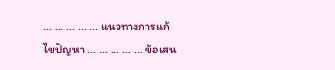... ... ... ... ... แนวทางการแก้ไขปัญหา ... ... ... ... ... ข้อเสน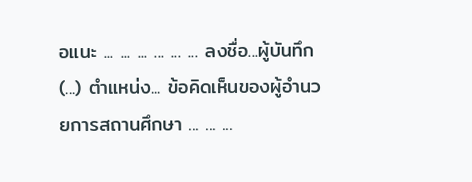อแนะ ... ... ... ... ... ... ลงชื่อ...ผู้บันทึก (...) ตำแหน่ง... ข้อคิดเห็นของผู้อำนวยการสถานศึกษา ... ... ...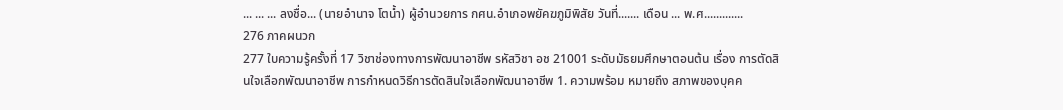... ... ... ลงชื่อ... (นายอำนาจ โตน้ำ) ผู้อำนวยการ กศน.อำเภอพยัคฆภูมิพิสัย วันที่....... เดือน ... พ.ศ.............
276 ภาคผนวก
277 ใบความรู้ครั้งที่ 17 วิชาช่องทางการพัฒนาอาชีพ รหัสวิชา อช 21001 ระดับมัธยมศึกษาตอนต้น เรื่อง การตัดสินใจเลือกพัฒนาอาชีพ การกําหนดวิธีการตัดสินใจเลือกพัฒนาอาชีพ 1. ความพร้อม หมายถึง สภาพของบุคค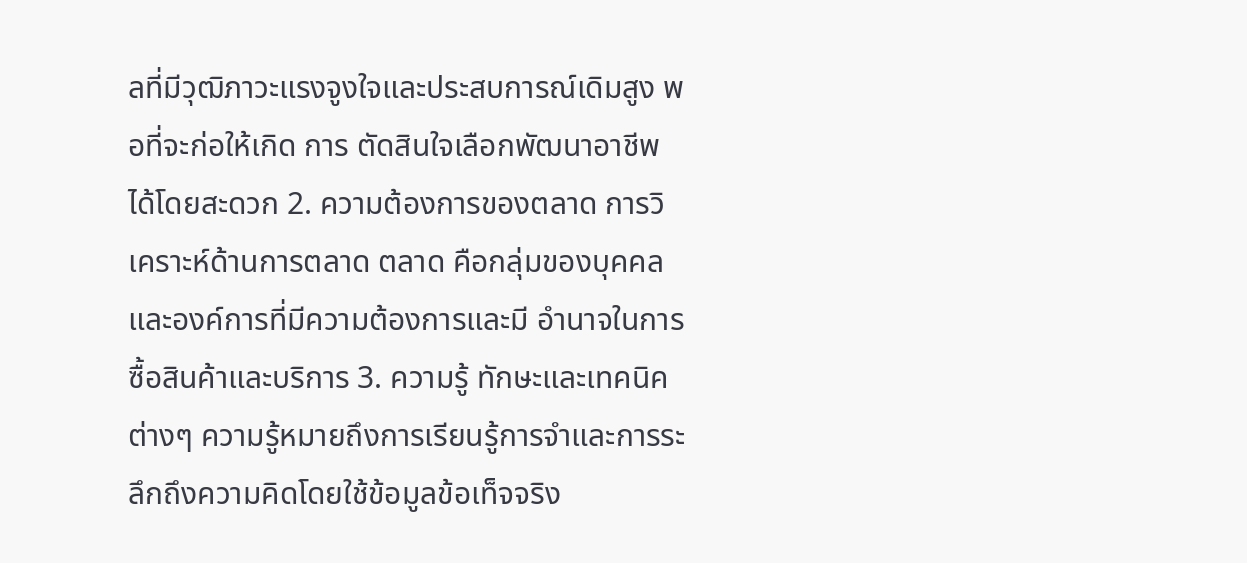ลที่มีวุฒิภาวะแรงจูงใจและประสบการณ์เดิมสูง พอที่จะก่อให้เกิด การ ตัดสินใจเลือกพัฒนาอาชีพได้โดยสะดวก 2. ความต้องการของตลาด การวิเคราะห์ด้านการตลาด ตลาด คือกลุ่มของบุคคลและองค์การที่มีความต้องการและมี อํานาจในการซื้อสินค้าและบริการ 3. ความรู้ ทักษะและเทคนิคต่างๆ ความรู้หมายถึงการเรียนรู้การจําและการระลึกถึงความคิดโดยใช้ข้อมูลข้อเท็จจริง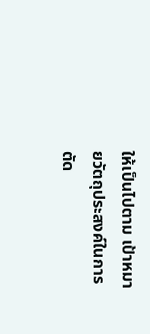ให้เป็นไปตาม เป้าหมายวัตถุประสงค์ในการตัด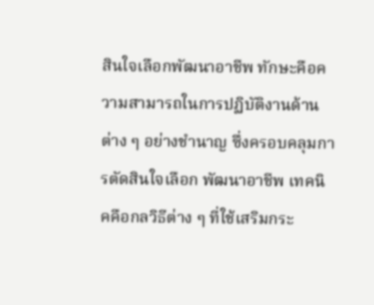สินใจเลือกพัฒนาอาชีพ ทักษะคือความสามารถในการปฏิบัติงานด้าน ต่าง ๆ อย่างชํานาญ ซึ่งครอบคลุมการตัดสินใจเลือก พัฒนาอาชีพ เทคนิคคือกลวิธีต่าง ๆ ที่ใช้เสริมกระ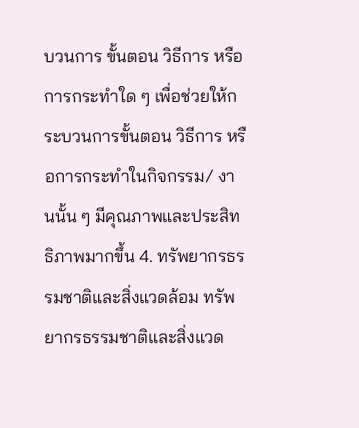บวนการ ขั้นตอน วิธีการ หรือการกระทําใด ๆ เพื่อช่วยให้กระบวนการขั้นตอน วิธีการ หรือการกระทําในกิจกรรม/ งานนั้น ๆ มีคุณภาพและประสิทธิภาพมากขึ้น 4. ทรัพยากรธรรมชาติและสิ่งแวดล้อม ทรัพยากรธรรมชาติและสิ่งแวด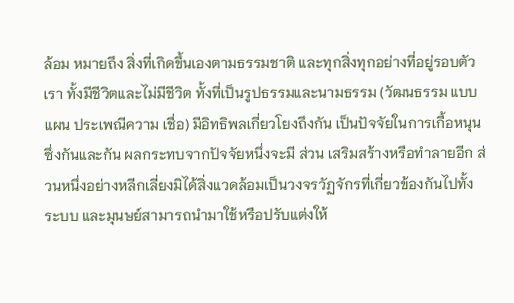ล้อม หมายถึง สิ่งที่เกิดขึ้นเองตามธรรมชาติ และทุกสิ่งทุกอย่างที่อยู่รอบตัวเรา ทั้งมีชีวิตและไม่มีชีวิต ทั้งที่เป็นรูปธรรมและนามธรรม (วัฒนธรรม แบบแผน ประเพณีความ เชื่อ) มีอิทธิพลเกี่ยวโยงถึงกัน เป็นปัจจัยในการเกื้อหนุนซึ่งกันและกัน ผลกระทบจากปัจจัยหนึ่งจะมี ส่วน เสริมสร้างหรือทําลายอีก ส่วนหนึ่งอย่างหลีกเลี่ยงมิได้สิ่งแวดล้อมเป็นวงจรวัฏจักรที่เกี่ยวข้องกันไปทั้ง ระบบ และมุนษย์สามารถนํามาใช้หรือปรับแต่งให้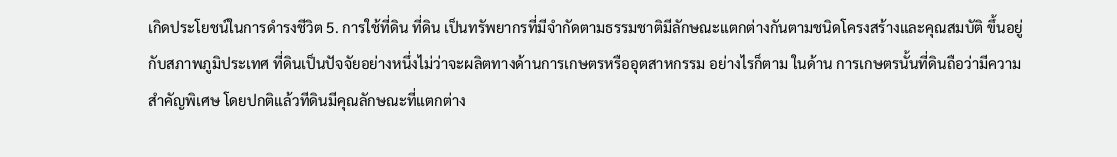เกิดประโยชน์ในการดํารงชีวิต 5. การใช้ที่ดิน ที่ดิน เป็นทรัพยากรที่มีจํากัดตามธรรมชาติมีลักษณะแตกต่างกันตามชนิดโครงสร้างและคุณสมบัติ ขึ้นอยู่กับสภาพภูมิประเทศ ที่ดินเป็นปัจจัยอย่างหนึ่งไม่ว่าจะผลิตทางด้านการเกษตรหรืออุตสาหกรรม อย่างไรก็ตาม ในด้าน การเกษตรนั้นที่ดินถือว่ามีความสําคัญพิเศษ โดยปกติแล้วทีดินมีคุณลักษณะที่แตกต่าง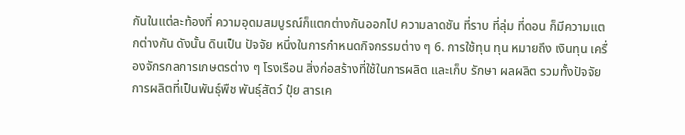กันในแต่ละท้องที่ ความอุดมสมบูรณ์ก็แตกต่างกันออกไป ความลาดชัน ที่ราบ ที่ลุ่ม ที่ดอน ก็มีความแตกต่างกัน ดังนั้น ดินเป็น ปัจจัย หนึ่งในการกําหนดกิจกรรมต่าง ๆ 6. การใช้ทุน ทุน หมายถึง เงินทุน เครื่องจักรกลการเกษตรต่าง ๆ โรงเรือน สิ่งก่อสร้างที่ใช้ในการผลิต และเก็บ รักษา ผลผลิต รวมทั้งปัจจัยการผลิตที่เป็นพันธุ์พืช พันธุ์สัตว์ ปุ๋ย สารเค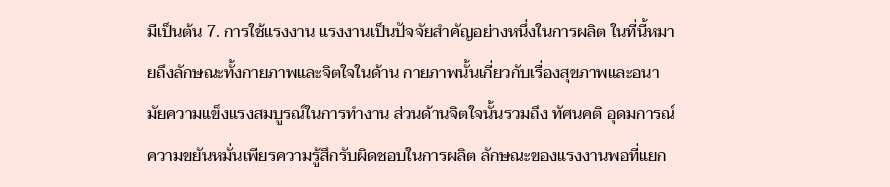มีเป็นต้น 7. การใช้แรงงาน แรงงานเป็นปัจจัยสําคัญอย่างหนึ่งในการผลิต ในที่นี้หมายถึงลักษณะทั้งกายภาพและจิตใจในด้าน กายภาพนั้นเกี่ยวกับเรื่องสุขภาพและอนามัยความแข็งแรงสมบูรณ์ในการทํางาน ส่วนด้านจิตใจนั้นรวมถึง ทัศนคติ อุดมการณ์ความขยันหมั่นเพียรความรู้สึกรับผิดชอบในการผลิต ลักษณะของแรงงานพอที่แยก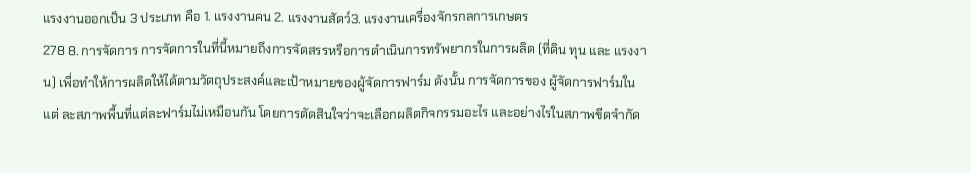แรงงานออกเป็น 3 ประเภท คือ 1. แรงงานคน 2. แรงงานสัตว์3. แรงงานเครื่องจักรกลการเกษตร
278 8. การจัดการ การจัดการในที่นี้หมายถึงการจัดสรรหรือการดําเนินการทรัพยากรในการผลิต (ที่ดิน ทุน และ แรงงาน) เพื่อทําให้การผลิตให้ได้ตามวัตถุประสงค์และเป้าหมายของผู้จัดการฟาร์ม ดังนั้น การจัดการของ ผู้จัดการฟาร์มในแต่ ละสภาพพื้นที่แต่ละฟาร์มไม่เหมือนกัน โดยการตัดสินใจว่าจะเลือกผลิตกิจกรรมอะไร และอย่างไรในสภาพขีดจํากัด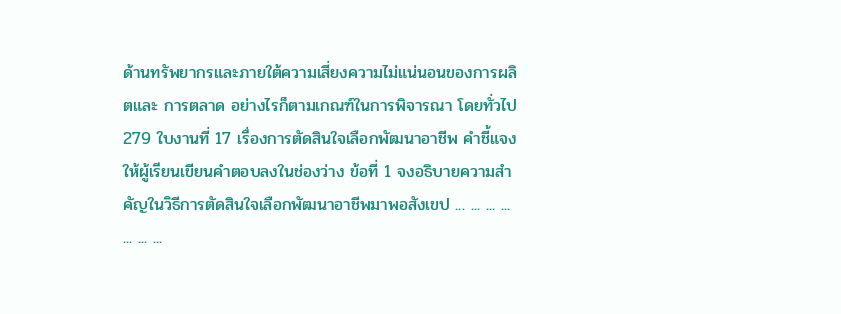ด้านทรัพยากรและภายใต้ความเสี่ยงความไม่แน่นอนของการผลิตและ การตลาด อย่างไรก็ตามเกณฑ์ในการพิจารณา โดยทั่วไป
279 ใบงานที่ 17 เรื่องการตัดสินใจเลือกพัฒนาอาชีพ คำชี้แจง ให้ผู้เรียนเขียนคำตอบลงในช่องว่าง ข้อที่ 1 จงอธิบายความสำคัญในวิธีการตัดสินใจเลือกพัฒนาอาชีพมาพอสังเขป ... ... ... ... ... ... ...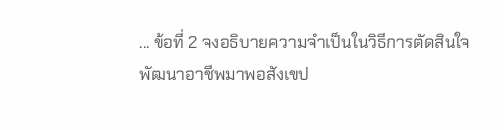... ข้อที่ 2 จงอธิบายความจำเป็นในวิธีการตัดสินใจพัฒนาอาชีพมาพอสังเขป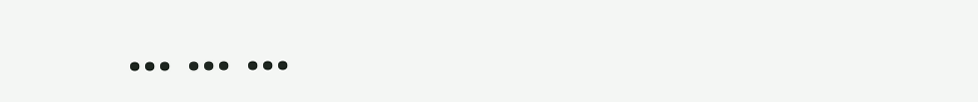... ... ...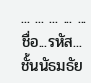... ... ... ... ... ชื่อ...รหัส...ชั้นนัธมธัย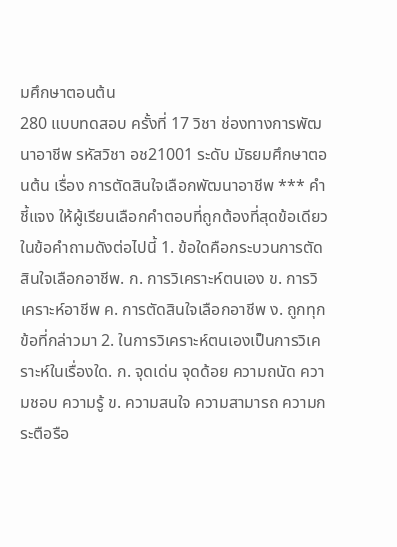มศึกษาตอนต้น
280 แบบทดสอบ ครั้งที่ 17 วิชา ช่องทางการพัฒนาอาชีพ รหัสวิชา อช21001 ระดับ มัธยมศึกษาตอนต้น เรื่อง การตัดสินใจเลือกพัฒนาอาชีพ *** คำชี้แจง ให้ผู้เรียนเลือกคำตอบที่ถูกต้องที่สุดข้อเดียวในข้อคำถามดังต่อไปนี้ 1. ข้อใดคือกระบวนการตัดสินใจเลือกอาชีพ. ก. การวิเคราะห์ตนเอง ข. การวิเคราะห์อาชีพ ค. การตัดสินใจเลือกอาชีพ ง. ถูกทุกข้อที่กล่าวมา 2. ในการวิเคราะห์ตนเองเป็นการวิเคราะห์ในเรื่องใด. ก. จุดเด่น จุดด้อย ความถนัด ความชอบ ความรู้ ข. ความสนใจ ความสามารถ ความกระตือรือ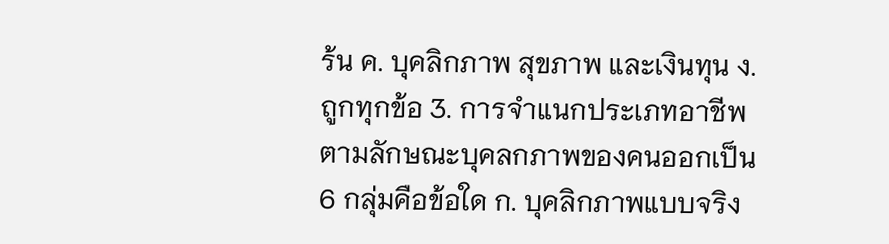ร้น ค. บุคลิกภาพ สุขภาพ และเงินทุน ง. ถูกทุกข้อ 3. การจำแนกประเภทอาชีพตามลักษณะบุคลกภาพของคนออกเป็น 6 กลุ่มคือข้อใด ก. บุคลิกภาพแบบจริง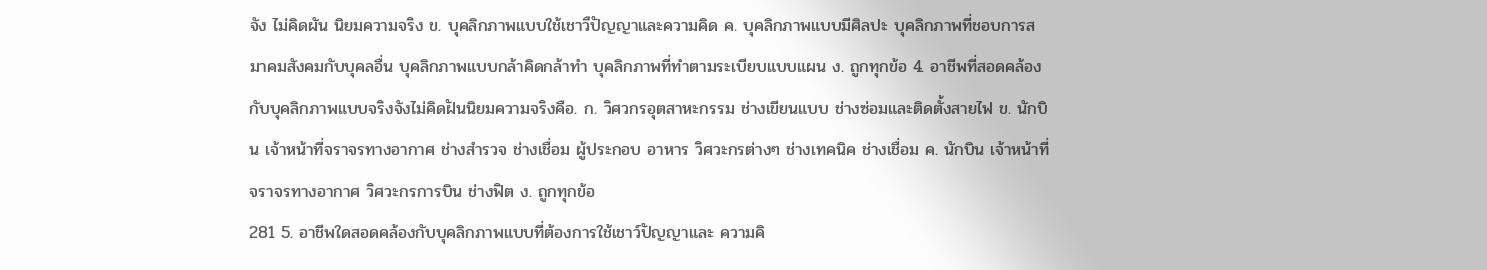จัง ไม่คิดผัน นิยมความจริง ข. บุคลิกภาพแบบใช้เชาวืปัญญาและความคิด ค. บุคลิกภาพแบบมีศิลปะ บุคลิกภาพที่ชอบการสมาคมสังคมกับบุคลอื่น บุคลิกภาพแบบกล้าคิดกล้าทำ บุคลิกภาพที่ทำตามระเบียบแบบแผน ง. ถูกทุกข้อ 4. อาชีพที่สอดคล้องกับบุคลิกภาพแบบจริงจังไม่คิดฝันนิยมความจริงคือ. ก. วิศวกรอุตสาหะกรรม ช่างเขียนแบบ ช่างซ่อมและติดตั้งสายไฟ ข. นักบิน เจ้าหน้าที่จราจรทางอากาศ ช่างสำรวจ ช่างเชื่อม ผู้ประกอบ อาหาร วิศวะกรต่างๆ ช่างเทคนิค ช่างเชื่อม ค. นักบิน เจ้าหน้าที่จราจรทางอากาศ วิศวะกรการบิน ช่างฟิต ง. ถูกทุกข้อ
281 5. อาชีพใดสอดคล้องกับบุคลิกภาพแบบที่ต้องการใช้เชาว์ปัญญาและ ความคิ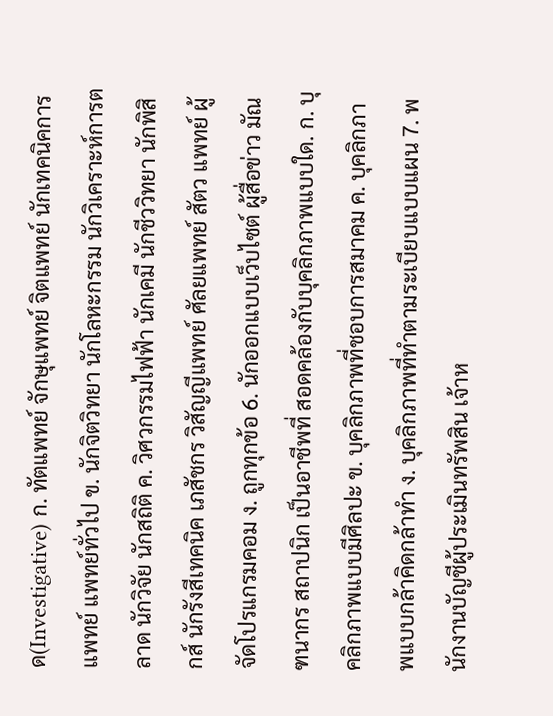ด(Investigative) ก. ทัตแพทย์ จักษุแพทย์ จิตแพทย์ นักเทคนิคการแพทย์ แพทย์ทั่วไป ข. นักจิตวิทยา นักโลหะกรรม นักวิเคราะห์การตลาด นักวิจัย นักสถิติ ค. วิศวกรรมไฟฟ้า นักเคมี นักชีววิทยา นักพิสิกส์ นักรังสีเทคนิค เภสัชกร วิสัญญีแพทย์ ศัลยแพทย์ สัตว แพทย์ ผู้จัดโปรแกรมคอม ง. ถูกทุกข้อ 6. นักออกแบบเว็บไซต์ ผู้สื่อข่าว มัณฑนากร สถาปนิก เป็นอาชีพที่ สอดคล้องกับบุคลิกภาพแบบใด. ก. บุคลิกภาพแบบมีศิลปะ ข. บุคลิกภาพที่ชอบการสมาคม ค. บุคลิกภาพแบบกล้าคิดกล้าทำ ง. บุคลิกภาพที่ทำตามระเบียบแบบแผน 7. พนักงานบัญชีผู้ประเมินทรัพสิน เจ้าห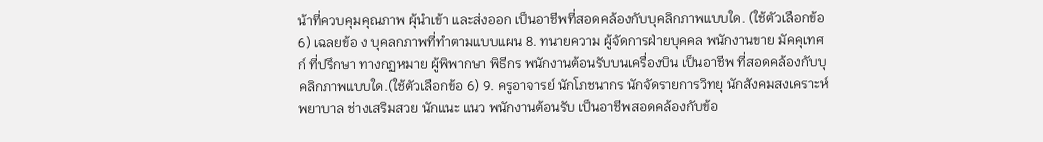น้าที่ควบคุมคุณภาพ ผุ้นำเข้า และส่งออก เป็นอาชีพที่สอดคล้องกับบุคลิกภาพแบบใด. (ใช้ตัวเลือกข้อ 6) เฉลยข้อ ง บุคลกภาพที่ทำตามแบบแผน 8. ทนายความ ผู้จัดการฝ่ายบุคคล พนักงานขาย มัคคุเทศก์ ที่ปรึกษา ทางกฏหมาย ผู้พิพากษา พิธีกร พนักงานต้อนรับบนเครื่องบิน เป็นอาชีพ ที่สอดคล้องกับบุคลิกภาพแบบใด.(ใช้ตัวเลือกข้อ 6) 9. ครูอาจารย์ นักโภชนากร นักจัดรายการวิทยุ นักสังคมสงเคราะห์ พยาบาล ช่างเสริมสวย นักแนะ แนว พนักงานต้อนรับ เป็นอาชีพสอดคล้องกับข้อ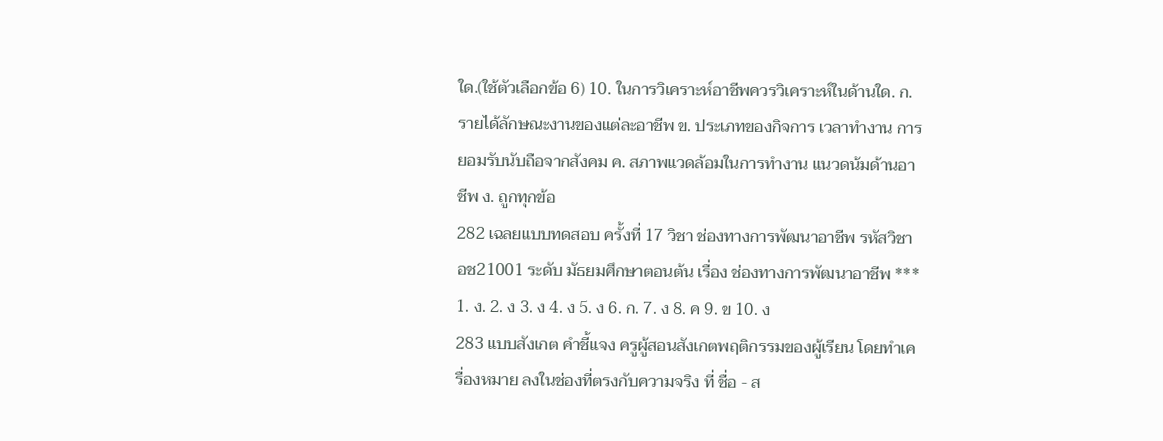ใด.(ใช้ตัวเลือกข้อ 6) 10. ในการวิเคราะห์อาชีพควรวิเคราะห์ในด้านใด. ก. รายได้ลักษณะงานของแต่ละอาชีพ ข. ประเภทของกิจการ เวลาทำงาน การยอมรับนับถือจากสังคม ค. สภาพแวดล้อมในการทำงาน แนวดน้มด้านอาชีพ ง. ถูกทุกข้อ
282 เฉลยแบบทดสอบ ครั้งที่ 17 วิชา ช่องทางการพัฒนาอาชีพ รหัสวิชา อช21001 ระดับ มัธยมศึกษาตอนต้น เรื่อง ช่องทางการพัฒนาอาชีพ *** 1. ง. 2. ง 3. ง 4. ง 5. ง 6. ก. 7. ง 8. ค 9. ข 10. ง
283 แบบสังเกต คำชี้แจง ครูผู้สอนสังเกตพฤติกรรมของผู้เรียน โดยทำเครื่องหมาย ลงในช่องที่ตรงกับความจริง ที่ ชื่อ - ส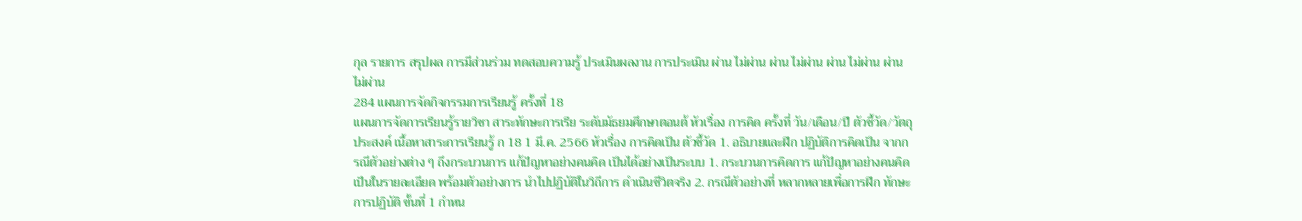กุล รายการ สรุปผล การมีส่วนร่วม ทดสอบความรู้ ประเมินผลงาน การประเมิน ผ่าน ไม่ผ่าน ผ่าน ไม่ผ่าน ผ่าน ไม่ผ่าน ผ่าน ไม่ผ่าน
284 แผนการจัดกิจกรรมการเรียนรู้ ครั้งที่ 18
แผนการจัดการเรียนรู้รายวิชา สาระทักษะการเรีย ระดับมัธยมศึกษาตอนต้ หัวเรื่อง การคิด ครั้งที่ วัน/เดือน/ปี ตัวชี้วัด/วัตถุประสงค์ เนื้อหาสาระการเรียนรู้ ก 18 1 มี.ค. 2566 หัวเรื่อง การคิดเป็น ตัวชี้วัด 1. อธิบายและฝึก ปฏิบัติการคิดเป็น จากกรณีตัวอย่างต่าง ๆ ถึงกระบวนการ แก้ปัญหาอย่างคนคิด เป็นได้อย่างเป็นระบบ 1. กระบวนการคิดการ แก้ปัญหาอย่างคนคิด เป็นในรายละเอียด พร้อมตัวอย่างการ นำไปปฏิบัติในวิถีการ ดำเนินชีวิตจริง 2. กรณีตัวอย่างที่ หลากหลายเพื่อการฝึก ทักษะการปฏิบัติ ขั้นที่ 1 กำหน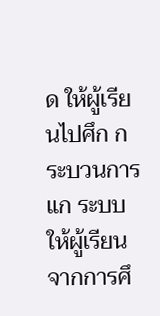ด ให้ผู้เรียนไปศึก กระบวนการแก ระบบ ให้ผู้เรียน จากการศึ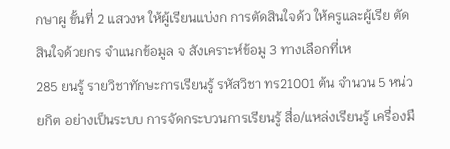กษาผู ขั้นที่ 2 แสวงห ให้ผู้เรียนแบ่งก การตัดสินใจด้ว ให้ครูและผู้เรีย ตัดสินใจด้วยกร จำแนกข้อมูล จ สังเคราะห์ข้อมู 3 ทางเลือกที่เห
285 ยนรู้ รายวิชาทักษะการเรียนรู้ รหัสวิชา ทร21001 ต้น จำนวน 5 หน่วยกิต อย่างเป็นระบบ การจัดกระบวนการเรียนรู้ สื่อ/แหล่งเรียนรู้ เครื่องมื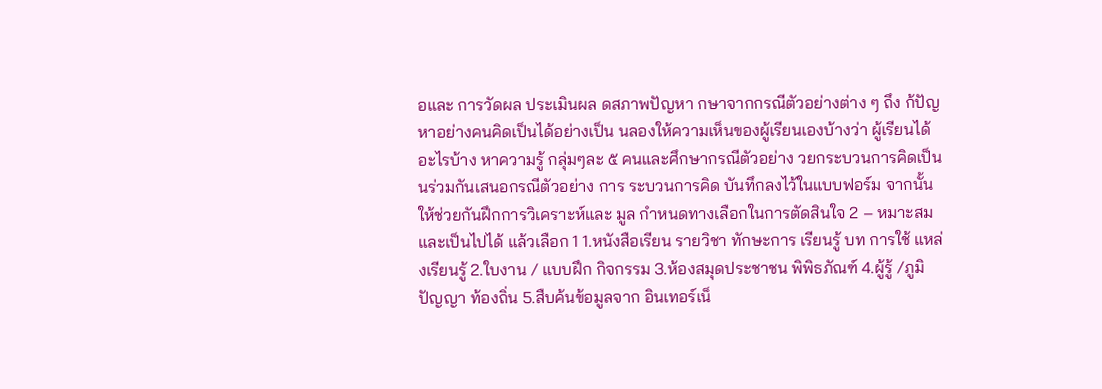อและ การวัดผล ประเมินผล ดสภาพปัญหา กษาจากกรณีตัวอย่างต่าง ๆ ถึง ก้ปัญหาอย่างคนคิดเป็นได้อย่างเป็น นลองให้ความเห็นของผู้เรียนเองบ้างว่า ผู้เรียนได้อะไรบ้าง หาความรู้ กลุ่มๆละ ๕ คนและศึกษากรณีตัวอย่าง วยกระบวนการคิดเป็น นร่วมกันเสนอกรณีตัวอย่าง การ ระบวนการคิด บันทึกลงไว้ในแบบฟอร์ม จากนั้นให้ช่วยกันฝึกการวิเคราะห์และ มูล กำหนดทางเลือกในการตัดสินใจ 2 – หมาะสมและเป็นไปได้ แล้วเลือก 1 1.หนังสือเรียน รายวิชา ทักษะการ เรียนรู้ บท การใช้ แหล่งเรียนรู้ 2.ใบงาน / แบบฝึก กิจกรรม 3.ห้องสมุดประชาชน พิพิธภัณฑ์ 4.ผู้รู้ /ภูมิปัญญา ท้องถิ่น 5.สืบค้นข้อมูลจาก อินเทอร์เน็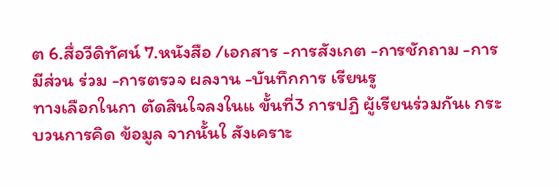ต 6.สื่อวีดิทัศน์ 7.หนังสือ /เอกสาร -การสังเกต -การชักถาม -การมีส่วน ร่วม -การตรวจ ผลงาน -บันทึกการ เรียนรู
ทางเลือกในกา ตัดสินใจลงในแ ขั้นที่3 การปฏิ ผู้เรียนร่วมกันเ กระบวนการคิด ข้อมูล จากนั้นใ สังเคราะ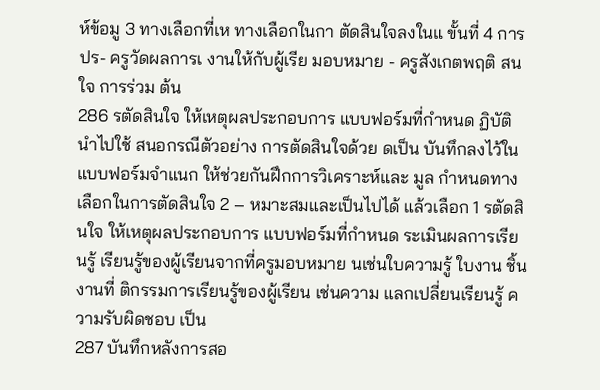ห์ข้อมู 3 ทางเลือกที่เห ทางเลือกในกา ตัดสินใจลงในแ ขั้นที่ 4 การปร- ครูวัดผลการเ งานให้กับผู้เรีย มอบหมาย - ครูสังเกตพฤติ สนใจ การร่วม ต้น
286 รตัดสินใจ ให้เหตุผลประกอบการ แบบฟอร์มที่กำหนด ฏิบัตินำไปใช้ สนอกรณีตัวอย่าง การตัดสินใจด้วย ดเป็น บันทึกลงไว้ในแบบฟอร์มจำแนก ให้ช่วยกันฝึกการวิเคราะห์และ มูล กำหนดทางเลือกในการตัดสินใจ 2 – หมาะสมและเป็นไปได้ แล้วเลือก 1 รตัดสินใจ ให้เหตุผลประกอบการ แบบฟอร์มที่กำหนด ระเมินผลการเรียนรู้ เรียนรู้ของผู้เรียนจากที่ครูมอบหมาย นเช่นใบความรู้ ใบงาน ชิ้นงานที่ ติกรรมการเรียนรู้ของผู้เรียน เช่นความ แลกเปลี่ยนเรียนรู้ ความรับผิดชอบ เป็น
287 บันทึกหลังการสอ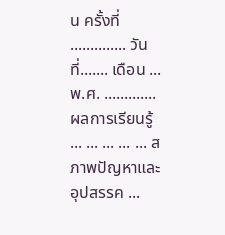น ครั้งที่ .............. วันที่....... เดือน ... พ.ศ. ............. ผลการเรียนรู้ ... ... ... ... ... สภาพปัญหาและอุปสรรค ...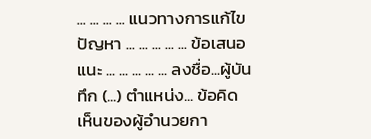... ... ... ... แนวทางการแก้ไขปัญหา ... ... ... ... ... ข้อเสนอแนะ ... ... ... ... ... ลงชื่อ...ผู้บันทึก (...) ตำแหน่ง... ข้อคิดเห็นของผู้อำนวยกา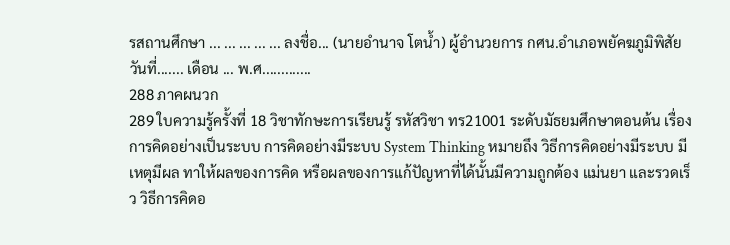รสถานศึกษา ... ... ... ... ... ลงชื่อ... (นายอำนาจ โตน้ำ) ผู้อำนวยการ กศน.อำเภอพยัคฆภูมิพิสัย วันที่....... เดือน ... พ.ศ.............
288 ภาคผนวก
289 ใบความรู้ครั้งที่ 18 วิชาทักษะการเรียนรู้ รหัสวิชา ทร21001 ระดับมัธยมศึกษาตอนต้น เรื่อง การคิดอย่างเป็นระบบ การคิดอย่างมีระบบ System Thinking หมายถึง วิธีการคิดอย่างมีระบบ มีเหตุมีผล ทาให้ผลของการคิด หรือผลของการแก้ปัญหาที่ได้นั้นมีความถูกต้อง แม่นยา และรวดเร็ว วิธีการคิดอ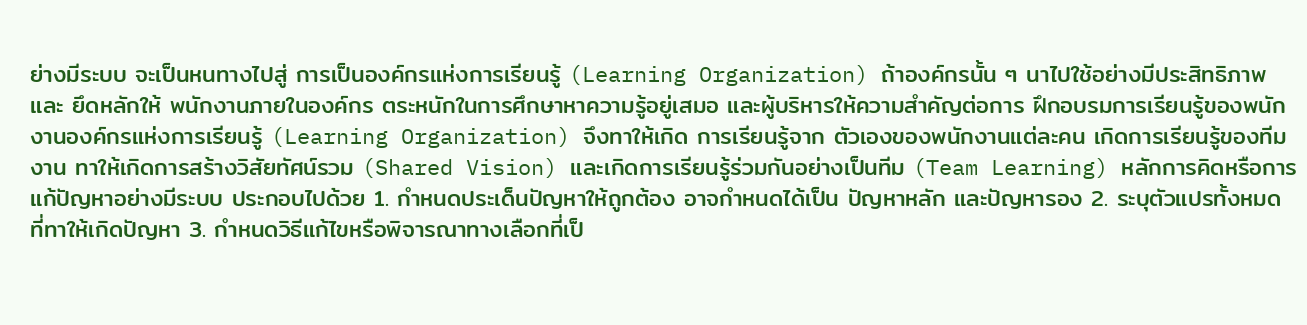ย่างมีระบบ จะเป็นหนทางไปสู่ การเป็นองค์กรแห่งการเรียนรู้ (Learning Organization) ถ้าองค์กรนั้น ๆ นาไปใช้อย่างมีประสิทธิภาพและ ยึดหลักให้ พนักงานภายในองค์กร ตระหนักในการศึกษาหาความรู้อยู่เสมอ และผู้บริหารให้ความสำคัญต่อการ ฝึกอบรมการเรียนรู้ของพนักงานองค์กรแห่งการเรียนรู้ (Learning Organization) จึงทาให้เกิด การเรียนรู้จาก ตัวเองของพนักงานแต่ละคน เกิดการเรียนรู้ของทีมงาน ทาให้เกิดการสร้างวิสัยทัศน์รวม (Shared Vision) และเกิดการเรียนรู้ร่วมกันอย่างเป็นทีม (Team Learning) หลักการคิดหรือการแก้ปัญหาอย่างมีระบบ ประกอบไปด้วย 1. กำหนดประเด็นปัญหาให้ถูกต้อง อาจกำหนดได้เป็น ปัญหาหลัก และปัญหารอง 2. ระบุตัวแปรทั้งหมด ที่ทาให้เกิดปัญหา 3. กำหนดวิธีแก้ไขหรือพิจารณาทางเลือกที่เป็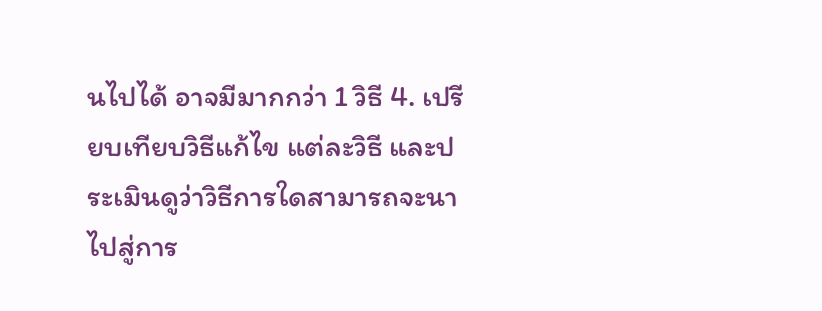นไปได้ อาจมีมากกว่า 1 วิธี 4. เปรียบเทียบวิธีแก้ไข แต่ละวิธี และประเมินดูว่าวิธีการใดสามารถจะนาไปสู่การ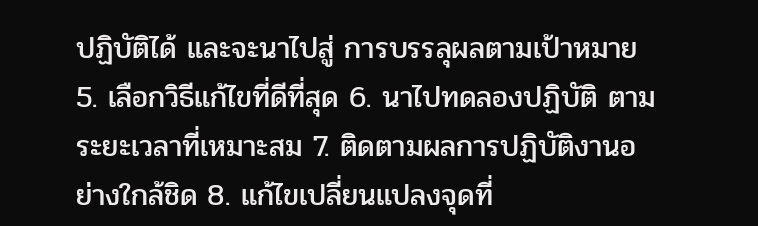ปฏิบัติได้ และจะนาไปสู่ การบรรลุผลตามเป้าหมาย 5. เลือกวิธีแก้ไขที่ดีที่สุด 6. นาไปทดลองปฏิบัติ ตามระยะเวลาที่เหมาะสม 7. ติดตามผลการปฏิบัติงานอย่างใกล้ชิด 8. แก้ไขเปลี่ยนแปลงจุดที่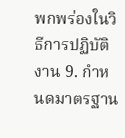พกพร่องในวิธีการปฏิบัติงาน 9. กำหนดมาตรฐาน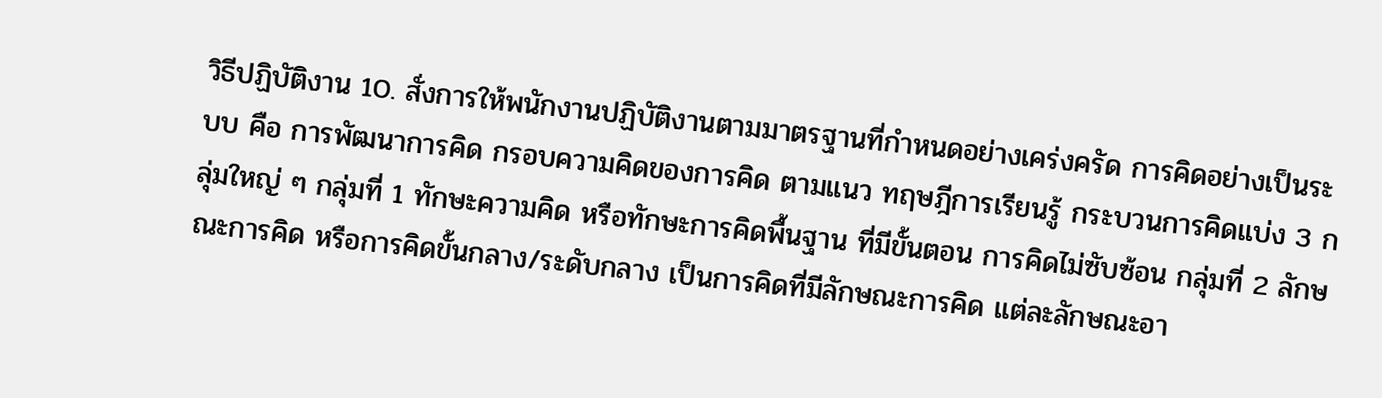วิธีปฏิบัติงาน 10. สั่งการให้พนักงานปฏิบัติงานตามมาตรฐานที่กำหนดอย่างเคร่งครัด การคิดอย่างเป็นระบบ คือ การพัฒนาการคิด กรอบความคิดของการคิด ตามแนว ทฤษฎีการเรียนรู้ กระบวนการคิดแบ่ง 3 กลุ่มใหญ่ ๆ กลุ่มที่ 1 ทักษะความคิด หรือทักษะการคิดพื้นฐาน ที่มีขั้นตอน การคิดไม่ซับซ้อน กลุ่มที่ 2 ลักษณะการคิด หรือการคิดขั้นกลาง/ระดับกลาง เป็นการคิดที่มีลักษณะการคิด แต่ละลักษณะอา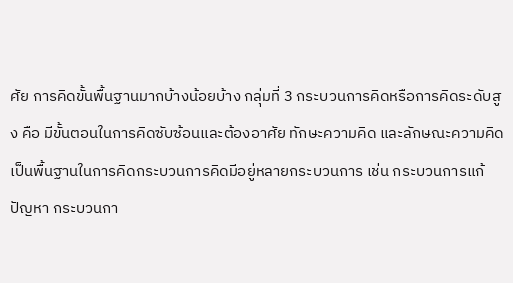ศัย การคิดขั้นพื้นฐานมากบ้างน้อยบ้าง กลุ่มที่ 3 กระบวนการคิดหรือการคิดระดับสูง คือ มีขั้นตอนในการคิดซับซ้อนและต้องอาศัย ทักษะความคิด และลักษณะความคิดเป็นพื้นฐานในการคิดกระบวนการคิดมีอยู่หลายกระบวนการ เช่น กระบวนการแก้ปัญหา กระบวนกา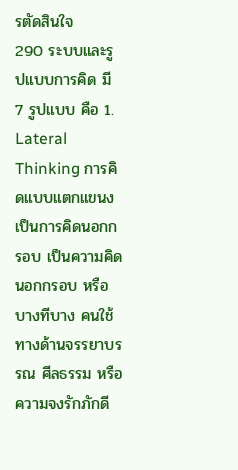รตัดสินใจ
290 ระบบและรูปแบบการคิด มี 7 รูปแบบ คือ 1. Lateral Thinking การคิดแบบแตกแขนง เป็นการคิดนอกกรอบ เป็นความคิด นอกกรอบ หรือ บางทีบาง คนใช้ทางด้านจรรยาบรรณ ศีลธรรม หรือ ความจงรักภักดี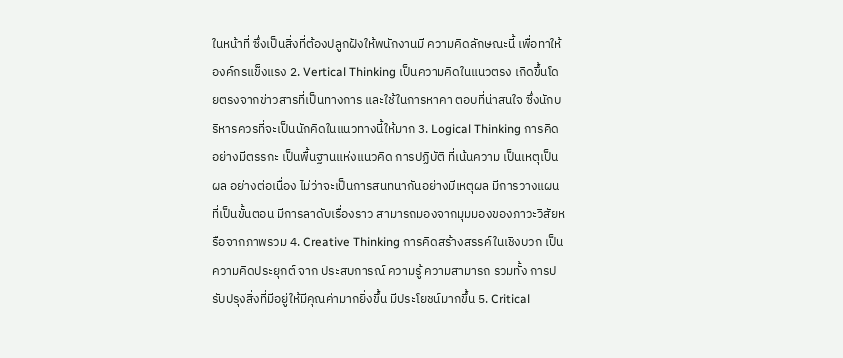ในหน้าที่ ซึ่งเป็นสิ่งที่ต้องปลูกฝังให้พนักงานมี ความคิดลักษณะนี้ เพื่อทาให้องค์กรแข็งแรง 2. Vertical Thinking เป็นความคิดในแนวตรง เกิดขึ้นโดยตรงจากข่าวสารที่เป็นทางการ และใช้ในการหาคา ตอบที่น่าสนใจ ซึ่งนักบริหารควรที่จะเป็นนักคิดในแนวทางนี้ให้มาก 3. Logical Thinking การคิดอย่างมีตรรกะ เป็นพื้นฐานแห่งแนวคิด การปฏิบัติ ที่เน้นความ เป็นเหตุเป็นผล อย่างต่อเนื่อง ไม่ว่าจะเป็นการสนทนากันอย่างมีเหตุผล มีการวางแผนที่เป็นขั้นตอน มีการลาดับเรื่องราว สามารถมองจากมุมมองของภาวะวิสัยหรือจากภาพรวม 4. Creative Thinking การคิดสร้างสรรค์ในเชิงบวก เป็นความคิดประยุกต์ จาก ประสบการณ์ ความรู้ ความสามารถ รวมทั้ง การปรับปรุงสิ่งที่มีอยู่ให้มีคุณค่ามากยิ่งขึ้น มีประโยชน์มากขึ้น 5. Critical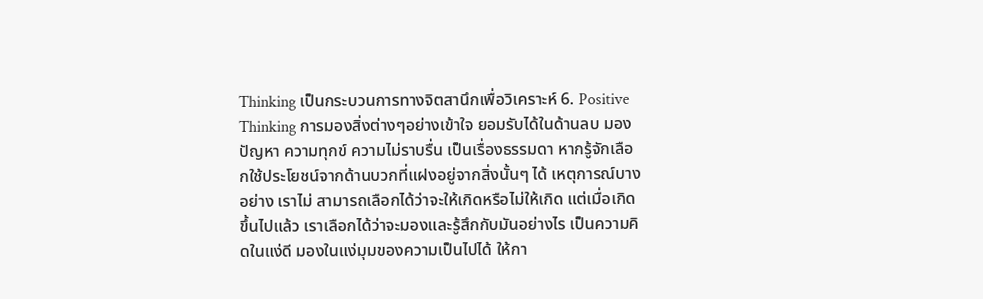Thinking เป็นกระบวนการทางจิตสานึกเพื่อวิเคราะห์ 6. Positive Thinking การมองสิ่งต่างๆอย่างเข้าใจ ยอมรับได้ในด้านลบ มองปัญหา ความทุกข์ ความไม่ราบรื่น เป็นเรื่องธรรมดา หากรู้จักเลือกใช้ประโยชน์จากด้านบวกที่แฝงอยู่จากสิ่งนั้นๆ ได้ เหตุการณ์บางอย่าง เราไม่ สามารถเลือกได้ว่าจะให้เกิดหรือไม่ให้เกิด แต่เมื่อเกิดขึ้นไปแล้ว เราเลือกได้ว่าจะมองและรู้สึกกับมันอย่างไร เป็นความคิดในแง่ดี มองในแง่มุมของความเป็นไปได้ ให้กา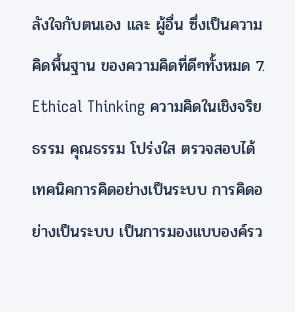ลังใจกับตนเอง และ ผู้อื่น ซึ่งเป็นความคิดพื้นฐาน ของความคิดที่ดีๆทั้งหมด 7. Ethical Thinking ความคิดในเชิงจริยธรรม คุณธรรม โปร่งใส ตรวจสอบได้ เทคนิคการคิดอย่างเป็นระบบ การคิดอย่างเป็นระบบ เป็นการมองแบบองค์รว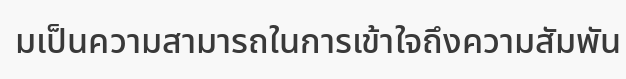มเป็นความสามารถในการเข้าใจถึงความสัมพัน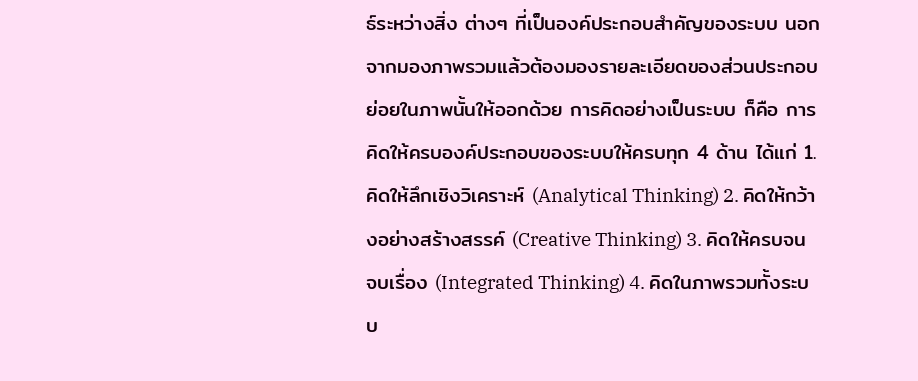ธ์ระหว่างสิ่ง ต่างๆ ที่เป็นองค์ประกอบสำคัญของระบบ นอกจากมองภาพรวมแล้วต้องมองรายละเอียดของส่วนประกอบ ย่อยในภาพนั้นให้ออกด้วย การคิดอย่างเป็นระบบ ก็คือ การคิดให้ครบองค์ประกอบของระบบให้ครบทุก 4 ด้าน ได้แก่ 1. คิดให้ลึกเชิงวิเคราะห์ (Analytical Thinking) 2. คิดให้กว้างอย่างสร้างสรรค์ (Creative Thinking) 3. คิดให้ครบจนจบเรื่อง (Integrated Thinking) 4. คิดในภาพรวมทั้งระบบ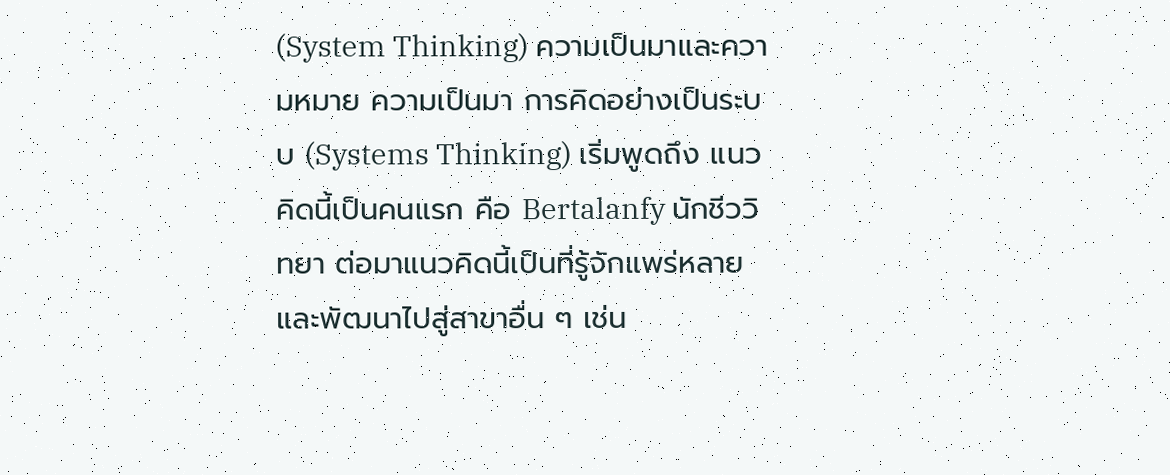(System Thinking) ความเป็นมาและความหมาย ความเป็นมา การคิดอย่างเป็นระบบ (Systems Thinking) เริ่มพูดถึง แนวคิดนี้เป็นคนแรก คือ Bertalanfy นักชีววิทยา ต่อมาแนวคิดนี้เป็นที่รู้จักแพร่หลาย และพัฒนาไปสู่สาขาอื่น ๆ เช่น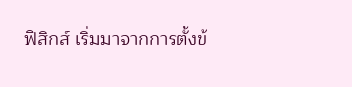ฟิสิกส์ เริ่มมาจากการตั้งข้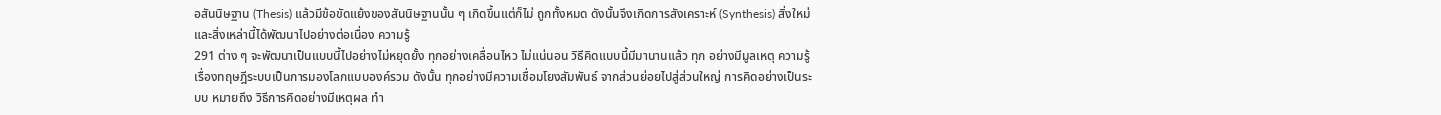อสันนิษฐาน (Thesis) แล้วมีข้อขัดแย้งของสันนิษฐานนั้น ๆ เกิดขึ้นแต่ก็ไม่ ถูกทั้งหมด ดังนั้นจึงเกิดการสังเคราะห์ (Synthesis) สิ่งใหม่ และสิ่งเหล่านี้ได้พัฒนาไปอย่างต่อเนื่อง ความรู้
291 ต่าง ๆ จะพัฒนาเป็นแบบนี้ไปอย่างไม่หยุดยั้ง ทุกอย่างเคลื่อนไหว ไม่แน่นอน วิธีคิดแบบนี้มีมานานแล้ว ทุก อย่างมีมูลเหตุ ความรู้เรื่องทฤษฎีระบบเป็นการมองโลกแบบองค์รวม ดังนั้น ทุกอย่างมีความเชื่อมโยงสัมพันธ์ จากส่วนย่อยไปสู่ส่วนใหญ่ การคิดอย่างเป็นระบบ หมายถึง วิธีการคิดอย่างมีเหตุผล ทำ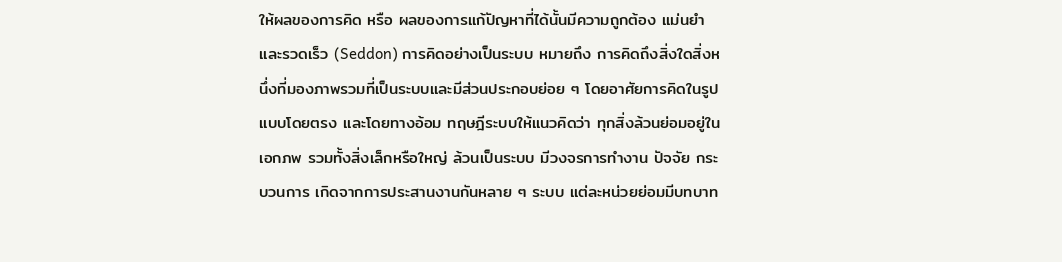ให้ผลของการคิด หรือ ผลของการแก้ปัญหาที่ได้นั้นมีความถูกต้อง แม่นยำ และรวดเร็ว (Seddon) การคิดอย่างเป็นระบบ หมายถึง การคิดถึงสิ่งใดสิ่งหนึ่งที่มองภาพรวมที่เป็นระบบและมีส่วนประกอบย่อย ๆ โดยอาศัยการคิดในรูปแบบโดยตรง และโดยทางอ้อม ทฤษฎีระบบให้แนวคิดว่า ทุกสิ่งล้วนย่อมอยู่ในเอกภพ รวมทั้งสิ่งเล็กหรือใหญ่ ล้วนเป็นระบบ มีวงจรการทำงาน ปัจจัย กระบวนการ เกิดจากการประสานงานกันหลาย ๆ ระบบ แต่ละหน่วยย่อมมีบทบาท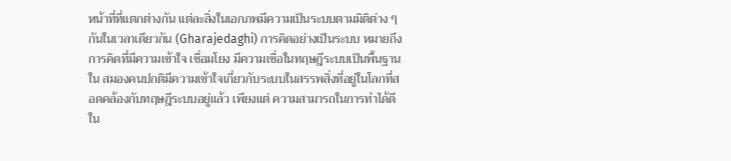หน้าที่ที่แตกต่างกัน แต่ละสิ่งในเอกภพมีความเป็นระบบตามมิติต่าง ๆ กันในเวลาเดียวกัน (Gharajedaghi) การคิดอย่างเป็นระบบ หมายถึง การคิดที่มีความเข้าใจ เชื่อมโยง มีความเชื่อในทฤษฎีระบบเป็นพื้นฐาน ใน สมองคนปกติมีความเข้าใจเกี่ยวกับระบบในสรรพสิ่งที่อยู่ในโลกที่สอดคล้องกับทฤษฎีระบบอยู่แล้ว เพียงแต่ ความสามารถในการทำได้ดีใน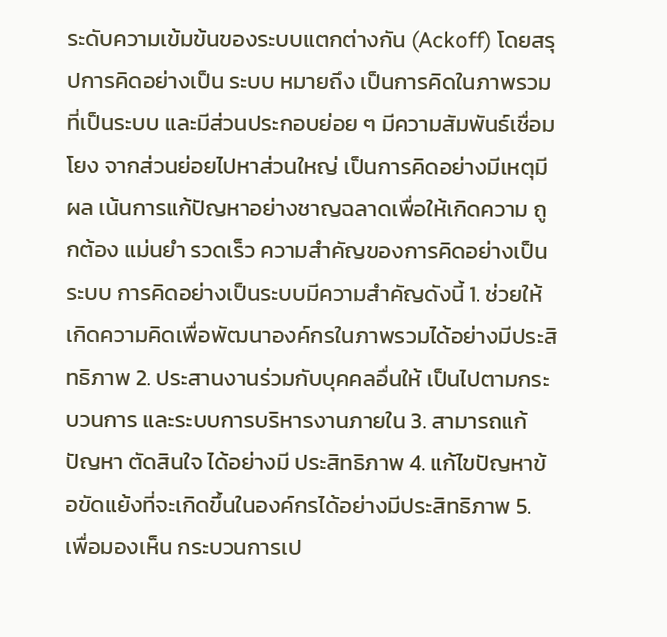ระดับความเข้มข้นของระบบแตกต่างกัน (Ackoff) โดยสรุปการคิดอย่างเป็น ระบบ หมายถึง เป็นการคิดในภาพรวมที่เป็นระบบ และมีส่วนประกอบย่อย ๆ มีความสัมพันธ์เชื่อมโยง จากส่วนย่อยไปหาส่วนใหญ่ เป็นการคิดอย่างมีเหตุมีผล เน้นการแก้ปัญหาอย่างชาญฉลาดเพื่อให้เกิดความ ถูกต้อง แม่นยำ รวดเร็ว ความสำคัญของการคิดอย่างเป็นระบบ การคิดอย่างเป็นระบบมีความสำคัญดังนี้ 1. ช่วยให้เกิดความคิดเพื่อพัฒนาองค์กรในภาพรวมได้อย่างมีประสิทธิภาพ 2. ประสานงานร่วมกับบุคคลอื่นให้ เป็นไปตามกระบวนการ และระบบการบริหารงานภายใน 3. สามารถแก้ปัญหา ตัดสินใจ ได้อย่างมี ประสิทธิภาพ 4. แก้ไขปัญหาข้อขัดแย้งที่จะเกิดขึ้นในองค์กรได้อย่างมีประสิทธิภาพ 5. เพื่อมองเห็น กระบวนการเป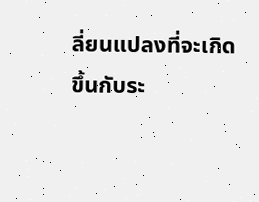ลี่ยนแปลงที่จะเกิดขึ้นกับระ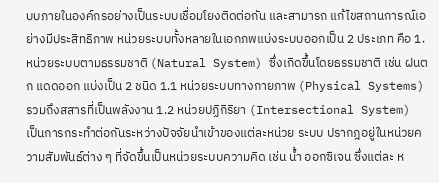บบภายในองค์กรอย่างเป็นระบบเชื่อมโยงติดต่อกัน และสามารถ แก้ไขสถานการณ์เอย่างมีประสิทธิภาพ หน่วยระบบทั้งหลายในเอกภพแบ่งระบบออกเป็น 2 ประเภท คือ 1. หน่วยระบบตามธรรมชาติ (Natural System) ซึ่งเกิดขึ้นโดยธรรมชาติ เช่น ฝนตก แดดออก แบ่งเป็น 2 ชนิด 1.1 หน่วยระบบทางกายภาพ (Physical Systems) รวมถึงสสารที่เป็นพลังงาน 1.2 หน่วยปฏิกิริยา (Intersectional System) เป็นการกระทำต่อกันระหว่างปัจจัยนำเข้าของแต่ละหน่วย ระบบ ปรากฎอยู่ในหน่วยความสัมพันธ์ต่าง ๆ ที่จัดขึ้นเป็นหน่วยระบบความคิด เช่น น้ำ ออกซิเจน ซึ่งแต่ละ ห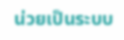น่วยเป็นระบบ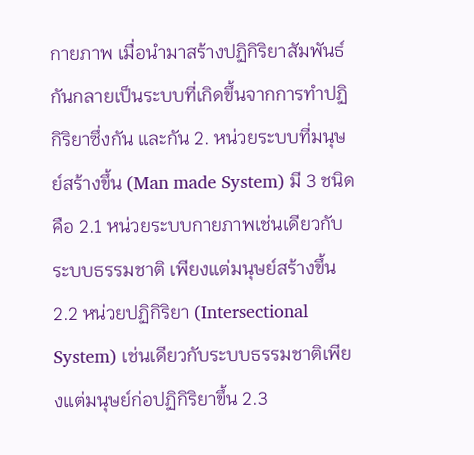กายภาพ เมื่อนำมาสร้างปฏิกิริยาสัมพันธ์กันกลายเป็นระบบที่เกิดขึ้นจากการทำปฏิกิริยาซึ่งกัน และกัน 2. หน่วยระบบที่มนุษย์สร้างขึ้น (Man made System) มี 3 ชนิด คือ 2.1 หน่วยระบบกายภาพเช่นเดียวกับระบบธรรมชาติ เพียงแต่มนุษย์สร้างขึ้น 2.2 หน่วยปฏิกิริยา (Intersectional System) เช่นเดียวกับระบบธรรมชาติเพียงแต่มนุษย์ก่อปฏิกิริยาขึ้น 2.3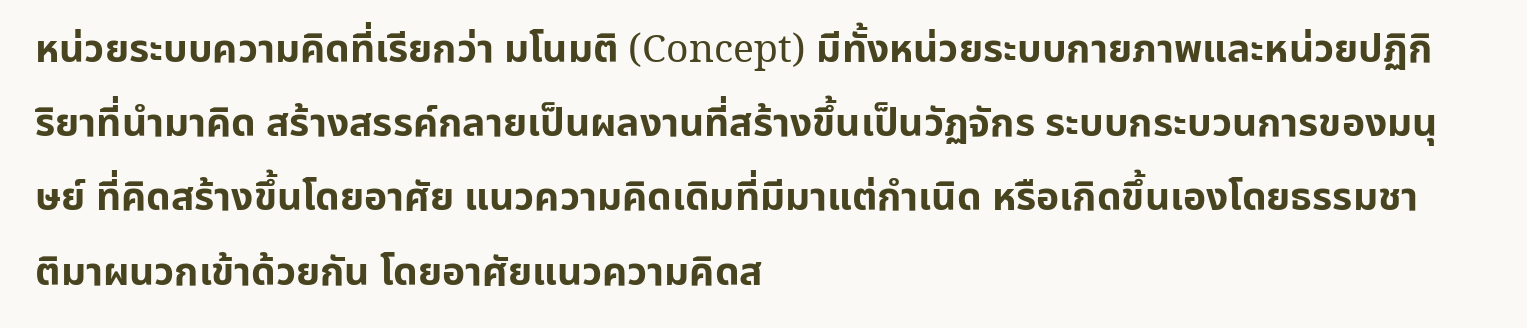หน่วยระบบความคิดที่เรียกว่า มโนมติ (Concept) มีทั้งหน่วยระบบกายภาพและหน่วยปฏิกิริยาที่นำมาคิด สร้างสรรค์กลายเป็นผลงานที่สร้างขึ้นเป็นวัฏจักร ระบบกระบวนการของมนุษย์ ที่คิดสร้างขึ้นโดยอาศัย แนวความคิดเดิมที่มีมาแต่กำเนิด หรือเกิดขึ้นเองโดยธรรมชาติมาผนวกเข้าด้วยกัน โดยอาศัยแนวความคิดส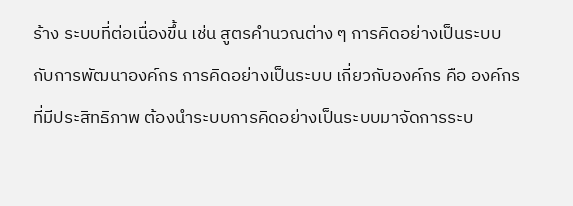ร้าง ระบบที่ต่อเนื่องขึ้น เช่น สูตรคำนวณต่าง ๆ การคิดอย่างเป็นระบบกับการพัฒนาองค์กร การคิดอย่างเป็นระบบ เกี่ยวกับองค์กร คือ องค์กรที่มีประสิทธิภาพ ต้องนำระบบการคิดอย่างเป็นระบบมาจัดการระบ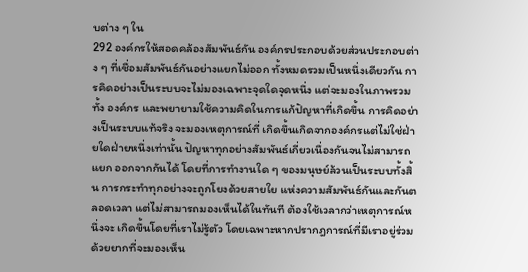บต่าง ๆ ใน
292 องค์กรให้สอดคล้องสัมพันธ์กัน องค์กรประกอบด้วยส่วนประกอบต่าง ๆ ที่เชื่อมสัมพันธ์กันอย่างแยกไม่ออก ทั้งหมดรวมเป็นหนึ่งเดียวกัน การคิดอย่างเป็นระบบจะไม่มองเฉพาะจุดใดจุดหนึ่ง แต่จะมองในภาพรวมทั้ง องค์กร และพยายามใช้ความคิดในการแก้ปัญหาที่เกิดขึ้น การคิดอย่างเป็นระบบแท้จริง จะมองเหตุการณ์ที่ เกิดขึ้นเกิดจากองค์กรแต่ไม่ใช่ฝ่ายใดฝ่ายหนึ่งเท่านั้น ปัญหาทุกอย่างสัมพันธ์เกี่ยวเนื่องกันจนไม่สามารถแยก ออกจากกันได้ โดยที่การทำงานใด ๆ ของมนุษย์ล้วนเป็นระบบทั้งสิ้น การกระทำทุกอย่างจะถูกโยงด้วยสายใย แห่งความสัมพันธ์กันและกันตลอดเวลา แต่ไม่สามารถมองเห็นได้ในทันที ต้องใช้เวลากว่าเหตุการณ์หนึ่งจะ เกิดขึ้นโดยที่เราไม่รู้ตัว โดยเฉพาะหากปรากฎการณ์ที่มีเราอยู่ร่วมด้วยยากที่จะมองเห็น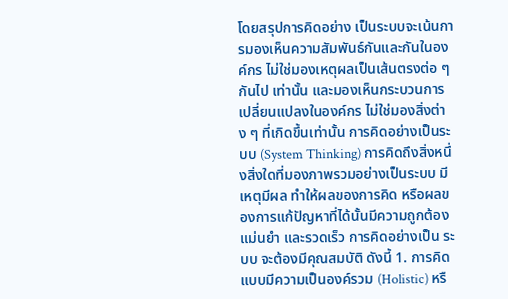โดยสรุปการคิดอย่าง เป็นระบบจะเน้นการมองเห็นความสัมพันธ์กันและกันในองค์กร ไม่ใช่มองเหตุผลเป็นเส้นตรงต่อ ๆ กันไป เท่านั้น และมองเห็นกระบวนการเปลี่ยนแปลงในองค์กร ไม่ใช่มองสิ่งต่าง ๆ ที่เกิดขึ้นเท่านั้น การคิดอย่างเป็นระบบ (System Thinking) การคิดถึงสิ่งหนึ่งสิ่งใดที่มองภาพรวมอย่างเป็นระบบ มีเหตุมีผล ทำให้ผลของการคิด หรือผลของการแก้ปัญหาที่ได้นั้นมีความถูกต้อง แม่นยำ และรวดเร็ว การคิดอย่างเป็น ระบบ จะต้องมีคุณสมบัติ ดังนี้ 1. การคิดแบบมีความเป็นองค์รวม (Holistic) หรื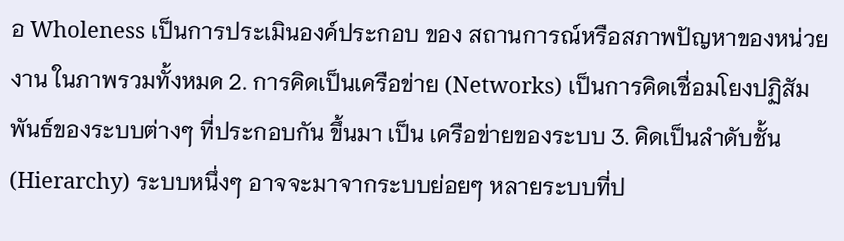อ Wholeness เป็นการประเมินองค์ประกอบ ของ สถานการณ์หรือสภาพปัญหาของหน่วยงาน ในภาพรวมทั้งหมด 2. การคิดเป็นเครือข่าย (Networks) เป็นการคิดเชื่อมโยงปฏิสัมพันธ์ของระบบต่างๆ ที่ประกอบกัน ขึ้นมา เป็น เครือข่ายของระบบ 3. คิดเป็นลำดับชั้น (Hierarchy) ระบบหนึ่งๆ อาจจะมาจากระบบย่อยๆ หลายระบบที่ป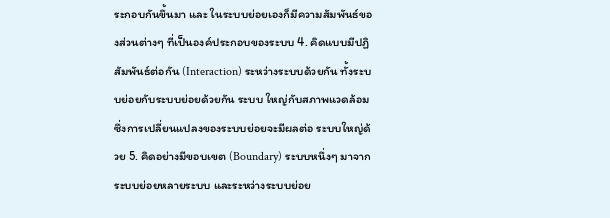ระกอบกันขึ้นมา และ ในระบบย่อยเองก็มีความสัมพันธ์ของส่วนต่างๆ ที่เป็นองค์ประกอบของระบบ 4. คิดแบบมีปฏิสัมพันธ์ต่อกัน (Interaction) ระหว่างระบบด้วยกัน ทั้งระบบย่อยกับระบบย่อยด้วยกัน ระบบ ใหญ่กับสภาพแวดล้อม ซึ่งการเปลี่ยนแปลงของระบบย่อยจะมีผลต่อ ระบบใหญ่ด้วย 5. คิดอย่างมีขอบเขต (Boundary) ระบบหนึ่งๆ มาจากระบบย่อยหลายระบบ และระหว่างระบบย่อย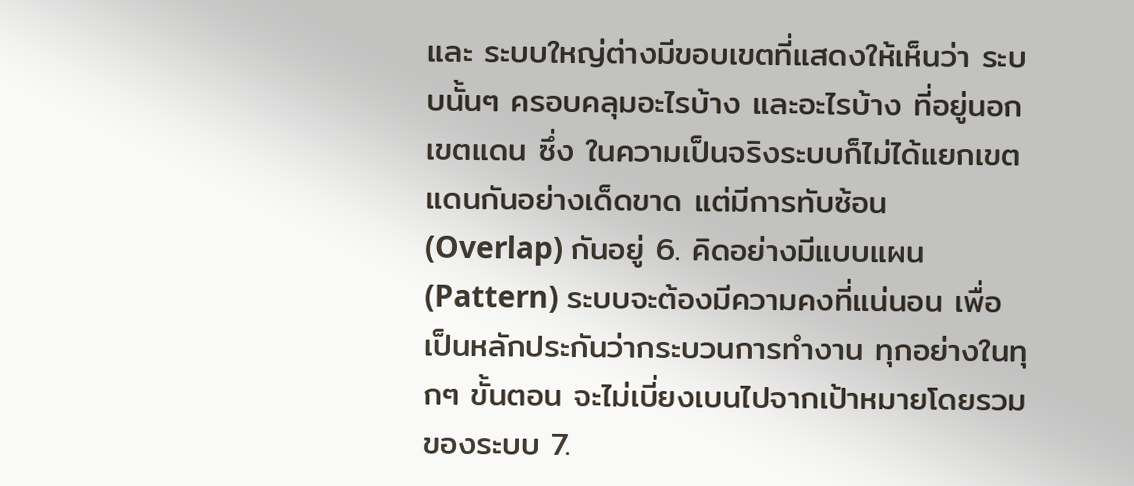และ ระบบใหญ่ต่างมีขอบเขตที่แสดงให้เห็นว่า ระบบนั้นๆ ครอบคลุมอะไรบ้าง และอะไรบ้าง ที่อยู่นอกเขตแดน ซึ่ง ในความเป็นจริงระบบก็ไม่ได้แยกเขตแดนกันอย่างเด็ดขาด แต่มีการทับซ้อน (Overlap) กันอยู่ 6. คิดอย่างมีแบบแผน (Pattern) ระบบจะต้องมีความคงที่แน่นอน เพื่อเป็นหลักประกันว่ากระบวนการทำงาน ทุกอย่างในทุกๆ ขั้นตอน จะไม่เบี่ยงเบนไปจากเป้าหมายโดยรวมของระบบ 7.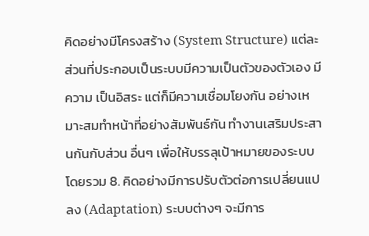คิดอย่างมีโครงสร้าง (System Structure) แต่ละส่วนที่ประกอบเป็นระบบมีความเป็นตัวของตัวเอง มีความ เป็นอิสระ แต่ก็มีความเชื่อมโยงกัน อย่างเหมาะสมทำหน้าที่อย่างสัมพันธ์กัน ทำงานเสริมประสานกันกับส่วน อื่นๆ เพื่อให้บรรลุเป้าหมายของระบบโดยรวม 8. คิดอย่างมีการปรับตัวต่อการเปลี่ยนแปลง (Adaptation) ระบบต่างๆ จะมีการ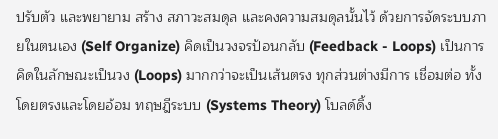ปรับตัว และพยายาม สร้าง สภาวะสมดุล และคงความสมดุลนั้นไว้ ด้วยการจัดระบบภายในตนเอง (Self Organize) คิดเป็นวงจรป้อนกลับ (Feedback - Loops) เป็นการคิดในลักษณะเป็นวง (Loops) มากกว่าจะเป็นเส้นตรง ทุกส่วนต่างมีการ เชื่อมต่อ ทั้งโดยตรงและโดยอ้อม ทฤษฎีระบบ (Systems Theory) โบลด์ดิ้ง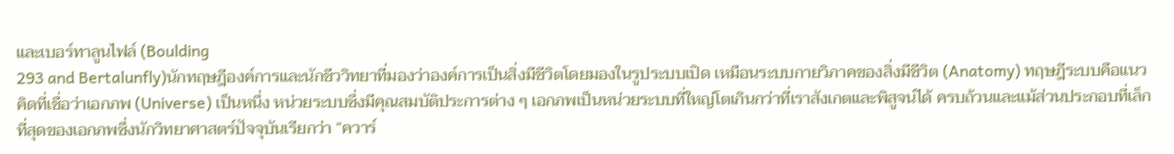และเบอร์ทาลูนไฟล์ (Boulding
293 and Bertalunfly)นักทฤษฎีองค์การและนักชีววิทยาที่มองว่าองค์การเป็นสิ่งมีชีวิตโดยมองในรูประบบเปิด เหมือนระบบกายวิภาคของสิ่งมีชีวิต (Anatomy) ทฤษฎีระบบคือแนวคิดที่เชื่อว่าเอกภพ (Universe) เป็นหนึ่ง หน่วยระบบซึ่งมีคุณสมบัติประการต่าง ๆ เอกภพเป็นหน่วยระบบที่ใหญ่โตเกินกว่าที่เราสังเกตและพิสูจน์ได้ ครบถ้วนและแม้ส่วนประกอบที่เล็กที่สุดของเอกภพซึ่งนักวิทยาศาสตร์ปัจจุบันเรียกว่า “ควาร์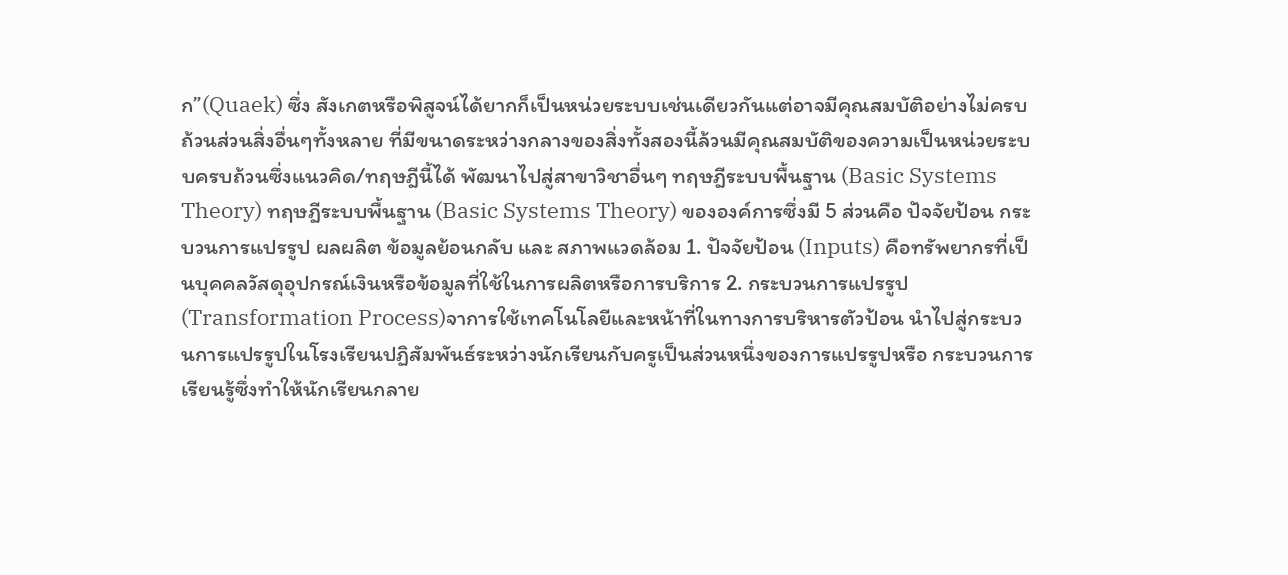ก”(Quaek) ซึ่ง สังเกตหรือพิสูจน์ได้ยากก็เป็นหน่วยระบบเช่นเดียวกันแต่อาจมีคุณสมบัติอย่างไม่ครบถ้วนส่วนสิ่งอื่นๆทั้งหลาย ที่มีขนาดระหว่างกลางของสิ่งทั้งสองนี้ล้วนมีคุณสมบัติของความเป็นหน่วยระบบครบถ้วนซึ่งแนวคิด/ทฤษฎีนี้ได้ พัฒนาไปสู่สาขาวิชาอื่นๆ ทฤษฎีระบบพื้นฐาน (Basic Systems Theory) ทฤษฎีระบบพื้นฐาน (Basic Systems Theory) ขององค์การซึ่งมี 5 ส่วนคือ ปัจจัยป้อน กระบวนการแปรรูป ผลผลิต ข้อมูลย้อนกลับ และ สภาพแวดล้อม 1. ปัจจัยป้อน (Inputs) คือทรัพยากรที่เป็นบุคคลวัสดุอุปกรณ์เงินหรือข้อมูลที่ใช้ในการผลิตหรือการบริการ 2. กระบวนการแปรรูป (Transformation Process)จาการใช้เทคโนโลยีและหน้าที่ในทางการบริหารตัวป้อน นำไปสู่กระบวนการแปรรูปในโรงเรียนปฏิสัมพันธ์ระหว่างนักเรียนกับครูเป็นส่วนหนึ่งของการแปรรูปหรือ กระบวนการเรียนรู้ซึ่งทำให้นักเรียนกลาย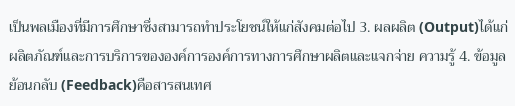เป็นพลเมืองที่มีการศึกษาซึ่งสามารถทำประโยชน์ให้แก่สังคมต่อไป 3. ผลผลิต (Output)ได้แก่ผลิตภัณฑ์และการบริการขององค์การองค์การทางการศึกษาผลิตและแจกจ่าย ความรู้ 4. ข้อมูลย้อนกลับ (Feedback)คือสารสนเทศ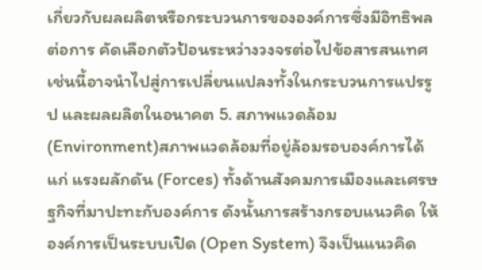เกี่ยวกับผลผลิตหรือกระบวนการขององค์การซึ่งมีอิทธิพลต่อการ คัดเลือกตัวป้อนระหว่างวงจรต่อไปข้อสารสนเทศเช่นนี้อาจนำไปสู่การเปลี่ยนแปลงทั้งในกระบวนการแปรรูป และผลผลิตในอนาคต 5. สภาพแวดล้อม (Environment)สภาพแวดล้อมที่อยู่ล้อมรอบองค์การได้แก่ แรงผลักดัน (Forces) ทั้งด้านสังคมการเมืองและเศรษฐกิจที่มาปะทะกับองค์การ ดังนั้นการสร้างกรอบแนวคิด ให้องค์การเป็นระบบเปิด (Open System) จึงเป็นแนวคิด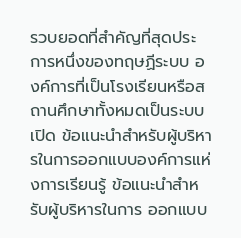รวบยอดที่สำคัญที่สุดประการหนึ่งของทฤษฏีระบบ องค์การที่เป็นโรงเรียนหรือสถานศึกษาทั้งหมดเป็นระบบเปิด ข้อแนะนำสำหรับผู้บริหารในการออกแบบองค์การแห่งการเรียนรู้ ข้อแนะนำสำหรับผู้บริหารในการ ออกแบบ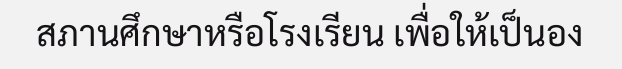สภานศึกษาหรือโรงเรียน เพื่อให้เป็นอง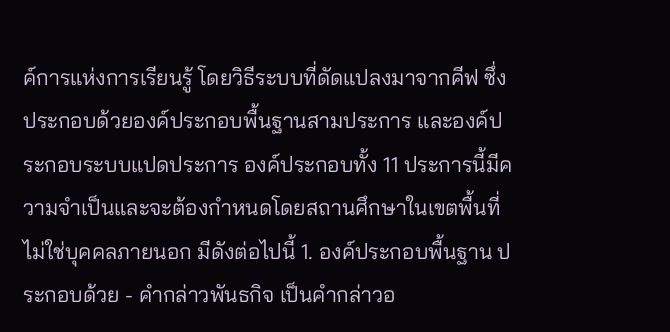ค์การแห่งการเรียนรู้ โดยวิธีระบบที่ดัดแปลงมาจากคีฟ ซึ่ง ประกอบด้วยองค์ประกอบพื้นฐานสามประการ และองค์ประกอบระบบแปดประการ องค์ประกอบทั้ง 11 ประการนี้มีความจำเป็นและจะต้องกำหนดโดยสถานศึกษาในเขตพื้นที่ ไม่ใช่บุคคลภายนอก มีดังต่อไปนี้ 1. องค์ประกอบพื้นฐาน ประกอบด้วย - คำกล่าวพันธกิจ เป็นคำกล่าวอ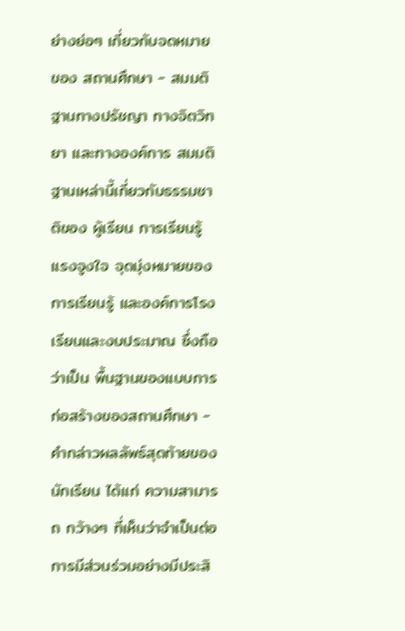ย่างย่อๆ เกี่ยวกับจดหมายของ สถานศึกษา - สมมติฐานทางปรัชญา ทางจิตวิทยา และทางองค์การ สมมติฐานเหล่านี้เกี่ยวกับธรรมชาติของ ผู้เรียน การเรียนรู้ แรงจูงใจ จุดมุ่งหมายของการเรียนรู้ และองค์การโรงเรียนและงบประมาณ ซึ่งถือว่าเป็น พื้นฐานของแบบการก่อสร้างของสถานศึกษา - คำกล่าวผลลัพธ์สุดท้ายของนักเรียน ได้แก่ ความสามารถ กว้างๆ ที่เห็นว่าจำเป็นต่อการมีส่วนร่วมอย่างมีประสิ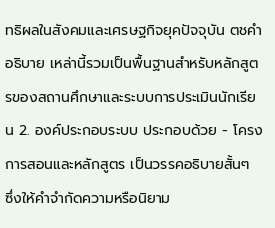ทธิผลในสังคมและเศรษฐกิจยุคปัจจุบัน ตชคำอธิบาย เหล่านี้รวมเป็นพื้นฐานสำหรับหลักสูตรของสถานศึกษาและระบบการประเมินนักเรียน 2. องค์ประกอบระบบ ประกอบด้วย - โครงการสอนและหลักสูตร เป็นวรรคอธิบายสั้นๆ ซึ่งให้คำจำกัดความหรือนิยาม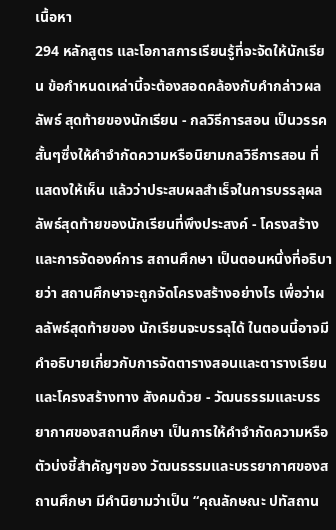เนื้อหา
294 หลักสูตร และโอกาสการเรียนรู้ที่จะจัดให้นักเรียน ข้อกำหนดเหล่านี้จะต้องสอดคล้องกับคำกล่าวผลลัพธ์ สุดท้ายของนักเรียน - กลวิธีการสอน เป็นวรรคสั้นๆซึ่งให้คำจำกัดความหรือนิยามกลวิธีการสอน ที่แสดงให้เห็น แล้วว่าประสบผลสำเร็จในการบรรลุผลลัพธ์สุดท้ายของนักเรียนที่พึงประสงค์ - โครงสร้างและการจัดองค์การ สถานศึกษา เป็นตอนหนึ่งที่อธิบายว่า สถานศึกษาจะถูกจัดโครงสร้างอย่างไร เพื่อว่าผลลัพธ์สุดท้ายของ นักเรียนจะบรรลุได้ ในตอนนี้อาจมีคำอธิบายเกี่ยวกับการจัดตารางสอนและตารางเรียน และโครงสร้างทาง สังคมด้วย - วัฒนธรรมและบรรยากาศของสถานศึกษา เป็นการให้คำจำกัดความหรือตัวบ่งชี้สำคัญๆของ วัฒนธรรมและบรรยากาศของสถานศึกษา มีคำนิยามว่าเป็น “คุณลักษณะ ปทัสถาน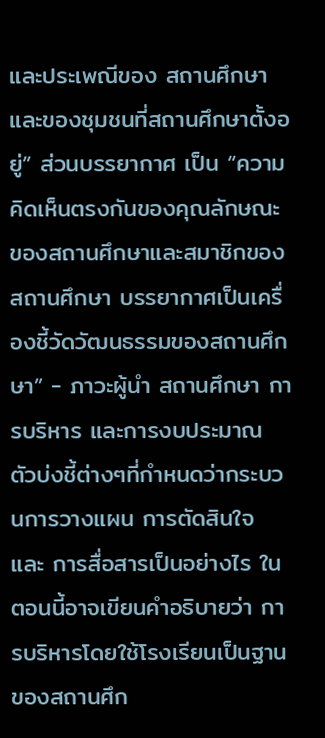และประเพณีของ สถานศึกษาและของชุมชนที่สถานศึกษาตั้งอยู่” ส่วนบรรยากาศ เป็น “ความคิดเห็นตรงกันของคุณลักษณะ ของสถานศึกษาและสมาชิกของสถานศึกษา บรรยากาศเป็นเครื่องชี้วัดวัฒนธรรมของสถานศึกษา” - ภาวะผู้นำ สถานศึกษา การบริหาร และการงบประมาณ ตัวบ่งชี้ต่างๆที่กำหนดว่ากระบวนการวางแผน การตัดสินใจ และ การสื่อสารเป็นอย่างไร ในตอนนี้อาจเขียนคำอธิบายว่า การบริหารโดยใช้โรงเรียนเป็นฐาน ของสถานศึก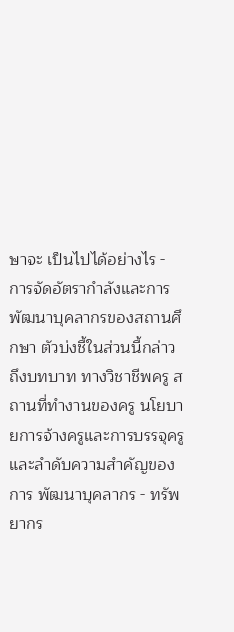ษาจะ เป็นไปได้อย่างไร - การจัดอัตรากำลังและการพัฒนาบุคลากรของสถานศึกษา ตัวบ่งชี้ในส่วนนี้กล่าวถึงบทบาท ทางวิชาชีพครู สถานที่ทำงานของครู นโยบายการจ้างครูและการบรรจุครู และลำดับความสำคัญของการ พัฒนาบุคลากร - ทรัพยากร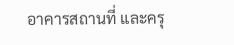อาคารสถานที่ และครุ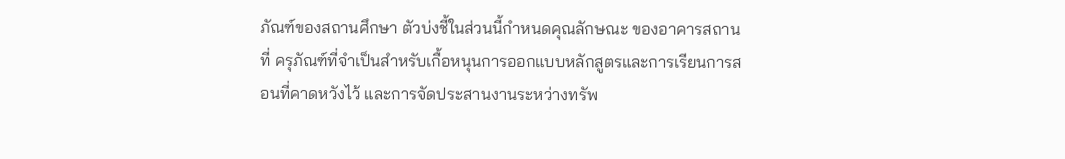ภัณฑ์ของสถานศึกษา ตัวบ่งชี้ในส่วนนี้กำหนดคุณลักษณะ ของอาคารสถานที่ ครุภัณฑ์ที่จำเป็นสำหรับเกื้อหนุนการออกแบบหลักสูตรและการเรียนการสอนที่คาดหวังไว้ และการจัดประสานงานระหว่างทรัพ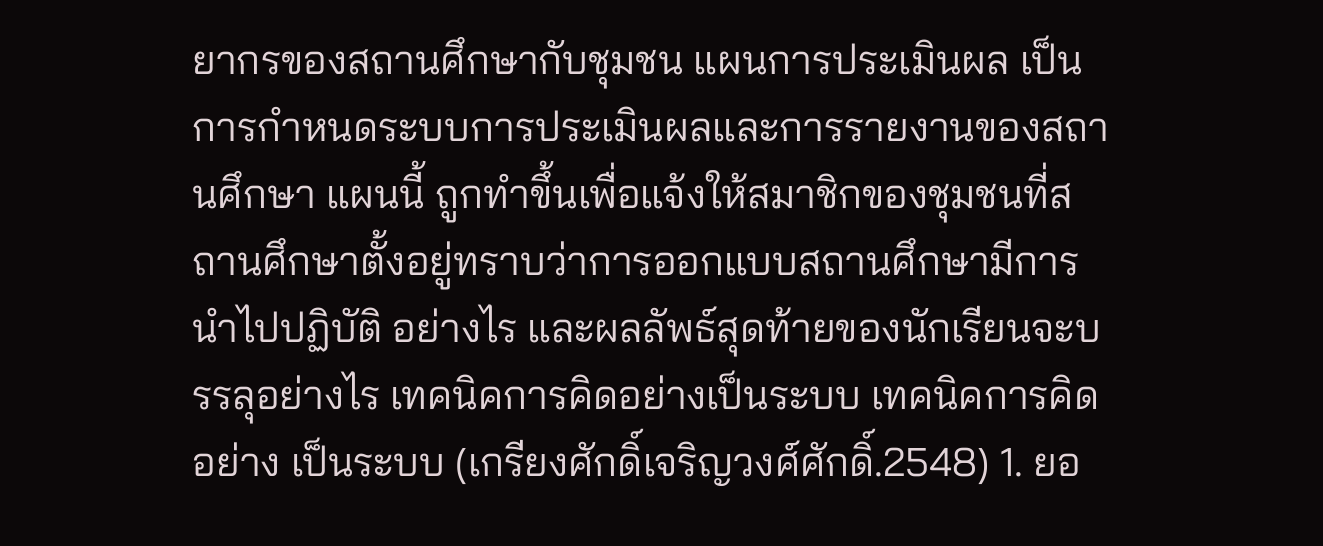ยากรของสถานศึกษากับชุมชน แผนการประเมินผล เป็นการกำหนดระบบการประเมินผลและการรายงานของสถานศึกษา แผนนี้ ถูกทำขึ้นเพื่อแจ้งให้สมาชิกของชุมชนที่สถานศึกษาตั้งอยู่ทราบว่าการออกแบบสถานศึกษามีการนำไปปฏิบัติ อย่างไร และผลลัพธ์สุดท้ายของนักเรียนจะบรรลุอย่างไร เทคนิคการคิดอย่างเป็นระบบ เทคนิคการคิดอย่าง เป็นระบบ (เกรียงศักดิ์เจริญวงศ์ศักดิ์.2548) 1. ยอ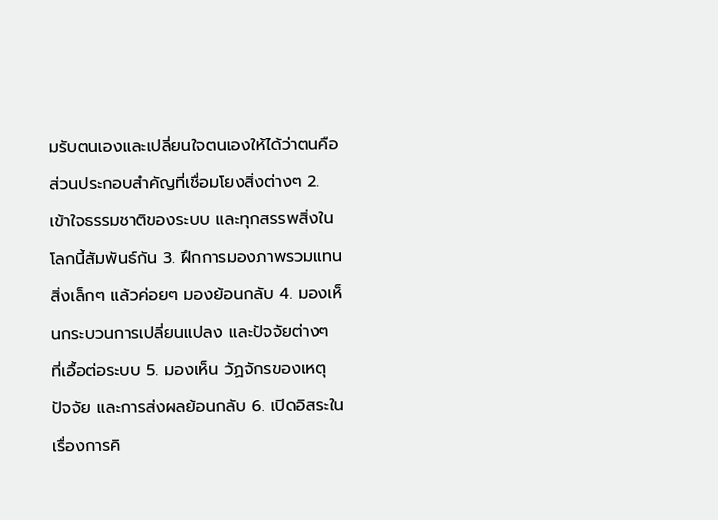มรับตนเองและเปลี่ยนใจตนเองให้ได้ว่าตนคือส่วนประกอบสำคัญที่เชื่อมโยงสิ่งต่างๆ 2. เข้าใจธรรมชาติของระบบ และทุกสรรพสิ่งในโลกนี้สัมพันธ์กัน 3. ฝึกการมองภาพรวมแทนสิ่งเล็กๆ แล้วค่อยๆ มองย้อนกลับ 4. มองเห็นกระบวนการเปลี่ยนแปลง และปัจจัยต่างๆ ที่เอื้อต่อระบบ 5. มองเห็น วัฏจักรของเหตุปัจจัย และการส่งผลย้อนกลับ 6. เปิดอิสระในเรื่องการคิ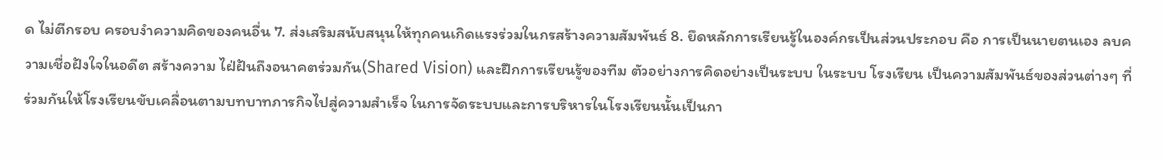ด ไม่ตีกรอบ ครอบงำความคิดของคนอื่น 7. ส่งเสริมสนับสนุนให้ทุกคนเกิดแรงร่วมในกรสร้างความสัมพันธ์ 8. ยึดหลักการเรียนรู้ในองค์กรเป็นส่วนประกอบ คือ การเป็นนายตนเอง ลบความเชื่อฝังใจในอดีต สร้างความ ไฝ่ฝันถึงอนาคตร่วมกัน(Shared Vision) และฝึกการเรียนรู้ของทีม ตัวอย่างการคิดอย่างเป็นระบบ ในระบบ โรงเรียน เป็นความสัมพันธ์ของส่วนต่างๆ ที่ร่วมกันให้โรงเรียนขับเคลื่อนตามบทบาทภารกิจไปสู่ความสำเร็จ ในการจัดระบบและการบริหารในโรงเรียนนั้นเป็นกา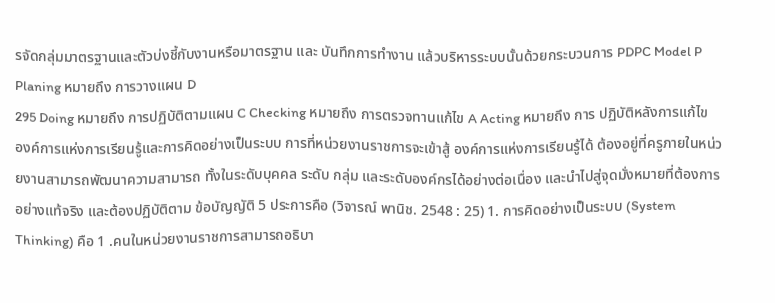รจัดกลุ่มมาตรฐานและตัวบ่งชี้กับงานหรือมาตรฐาน และ บันทึกการทำงาน แล้วบริหารระบบนั้นด้วยกระบวนการ PDPC Model P Planing หมายถึง การวางแผน D
295 Doing หมายถึง การปฏิบัติตามแผน C Checking หมายถึง การตรวจทานแก้ไข A Acting หมายถึง การ ปฏิบัติหลังการแก้ไข องค์การแห่งการเรียนรู้และการคิดอย่างเป็นระบบ การที่หน่วยงานราชการจะเข้าสู้ องค์การแห่งการเรียนรู้ได้ ต้องอยู่ที่ครูภายในหน่วยงานสามารถพัฒนาความสามารถ ทั้งในระดับบุคคล ระดับ กลุ่ม และระดับองค์กรได้อย่างต่อเนื่อง และนำไปสู่จุดมั่งหมายที่ต้องการอย่างแท้จริง และต้องปฏิบัติตาม ข้อบัญญัติ 5 ประการคือ (วิจารณ์ พานิช. 2548 : 25) 1. การคิดอย่างเป็นระบบ (System Thinking) คือ 1 .คนในหน่วยงานราชการสามารถอธิบา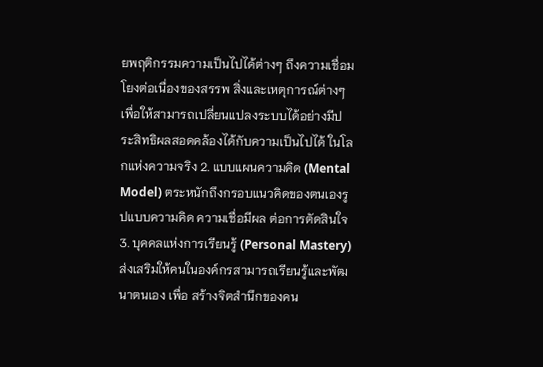ยพฤติกรรมความเป็นไปได้ต่างๆ ถึงความเชื่อมโยงต่อเนื่องของสรรพ สิ่งและเหตุการณ์ต่างๆ เพื่อให้สามารถเปลี่ยนแปลงระบบได้อย่างมีประสิทธิผลสอดคล้องได้กับความเป็นไปได้ ในโลกแห่งความจริง 2. แบบแผนความคิด (Mental Model) ตระหนักถึงกรอบแนวคิดของตนเองรูปแบบความคิด ความเชื่อมีผล ต่อการตัดสินใจ 3. บุคคลแห่งการเรียนรู้ (Personal Mastery) ส่งเสริมให้คนในองค์กรสามารถเรียนรู้และพัฒนาตนเอง เพื่อ สร้างจิตสำนึกของคน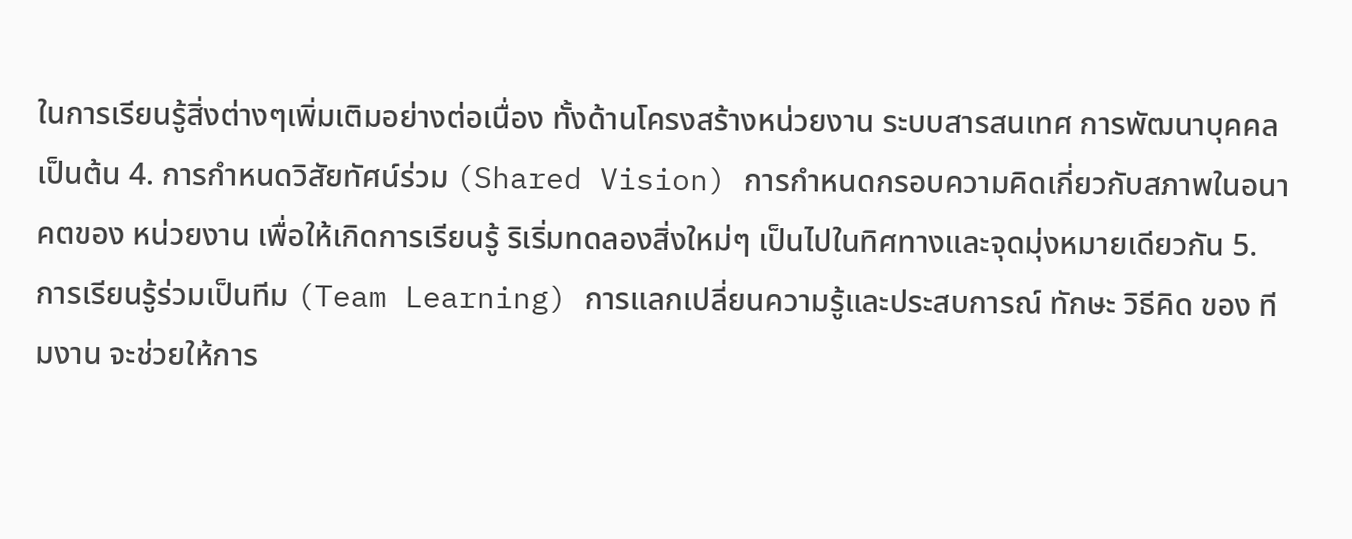ในการเรียนรู้สิ่งต่างๆเพิ่มเติมอย่างต่อเนื่อง ทั้งด้านโครงสร้างหน่วยงาน ระบบสารสนเทศ การพัฒนาบุคคล เป็นต้น 4. การกำหนดวิสัยทัศน์ร่วม (Shared Vision) การกำหนดกรอบความคิดเกี่ยวกับสภาพในอนาคตของ หน่วยงาน เพื่อให้เกิดการเรียนรู้ ริเริ่มทดลองสิ่งใหม่ๆ เป็นไปในทิศทางและจุดมุ่งหมายเดียวกัน 5. การเรียนรู้ร่วมเป็นทีม (Team Learning) การแลกเปลี่ยนความรู้และประสบการณ์ ทักษะ วิธีคิด ของ ทีมงาน จะช่วยให้การ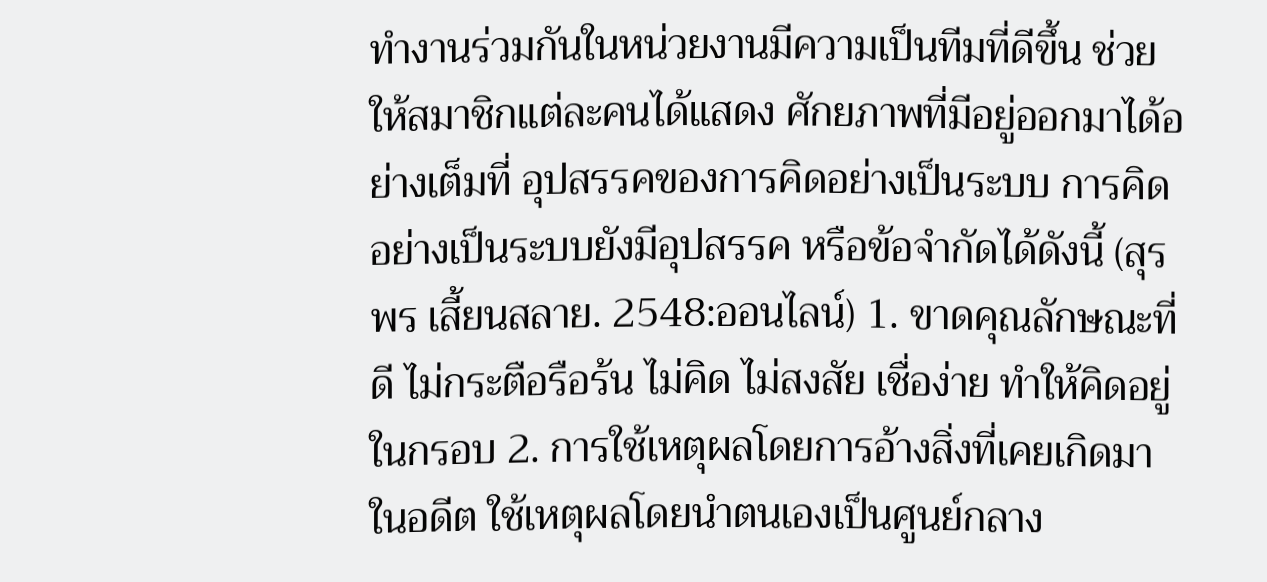ทำงานร่วมกันในหน่วยงานมีความเป็นทีมที่ดีขึ้น ช่วยให้สมาชิกแต่ละคนได้แสดง ศักยภาพที่มีอยู่ออกมาได้อย่างเต็มที่ อุปสรรคของการคิดอย่างเป็นระบบ การคิดอย่างเป็นระบบยังมีอุปสรรค หรือข้อจำกัดได้ดังนี้ (สุรพร เสี้ยนสลาย. 2548:ออนไลน์) 1. ขาดคุณลักษณะที่ดี ไม่กระตือรือร้น ไม่คิด ไม่สงสัย เชื่อง่าย ทำให้คิดอยู่ในกรอบ 2. การใช้เหตุผลโดยการอ้างสิ่งที่เคยเกิดมาในอดีต ใช้เหตุผลโดยนำตนเองเป็นศูนย์กลาง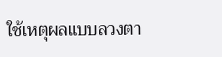ใช้เหตุผลแบบลวงตา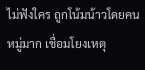ไม่ฟังใคร ถูกโน้มน้าวโดยคนหมู่มาก เชื่อมโยงเหตุ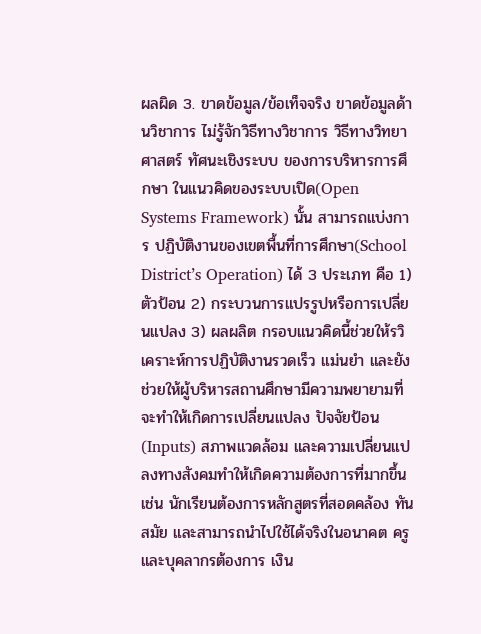ผลผิด 3. ขาดข้อมูล/ข้อเท็จจริง ขาดข้อมูลด้านวิชาการ ไม่รู้จักวิธีทางวิชาการ วิธีทางวิทยาศาสตร์ ทัศนะเชิงระบบ ของการบริหารการศึกษา ในแนวคิดของระบบเปิด(Open Systems Framework) นั้น สามารถแบ่งการ ปฏิบัติงานของเขตพื้นที่การศึกษา(School District’s Operation) ได้ 3 ประเภท คือ 1) ตัวป้อน 2) กระบวนการแปรรูปหรือการเปลี่ยนแปลง 3) ผลผลิต กรอบแนวคิดนี้ช่วยให้รวิเคราะห์การปฏิบัติงานรวดเร็ว แม่นยำ และยังช่วยให้ผู้บริหารสถานศึกษามีความพยายามที่จะทำให้เกิดการเปลี่ยนแปลง ปัจจัยป้อน (Inputs) สภาพแวดล้อม และความเปลี่ยนแปลงทางสังคมทำให้เกิดความต้องการที่มากขึ้น เช่น นักเรียนต้องการหลักสูตรที่สอดคล้อง ทันสมัย และสามารถนำไปใช้ได้จริงในอนาคต ครูและบุคลากรต้องการ เงิน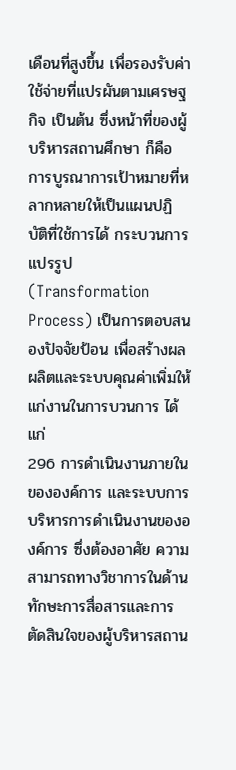เดือนที่สูงขึ้น เพื่อรองรับค่าใช้จ่ายที่แปรผันตามเศรษฐกิจ เป็นต้น ซึ่งหน้าที่ของผู้บริหารสถานศึกษา ก็คือ การบูรณาการเป้าหมายที่หลากหลายให้เป็นแผนปฏิบัติที่ใช้การได้ กระบวนการแปรรูป (Transformation Process) เป็นการตอบสนองปัจจัยป้อน เพื่อสร้างผลผลิตและระบบคุณค่าเพิ่มให้แก่งานในการบวนการ ได้แก่
296 การดำเนินงานภายในขององค์การ และระบบการบริหารการดำเนินงานขององค์การ ซึ่งต้องอาศัย ความสามารถทางวิชาการในด้านทักษะการสื่อสารและการตัดสินใจของผู้บริหารสถาน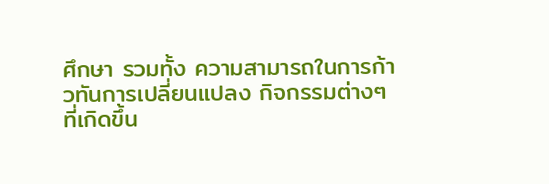ศึกษา รวมทั้ง ความสามารถในการก้าวทันการเปลี่ยนแปลง กิจกรรมต่างๆ ที่เกิดขึ้น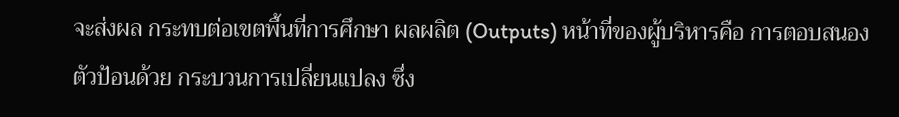จะส่งผล กระทบต่อเขตพื้นที่การศึกษา ผลผลิต (Outputs) หน้าที่ของผู้บริหารคือ การตอบสนองตัวป้อนด้วย กระบวนการเปลี่ยนแปลง ซึ่ง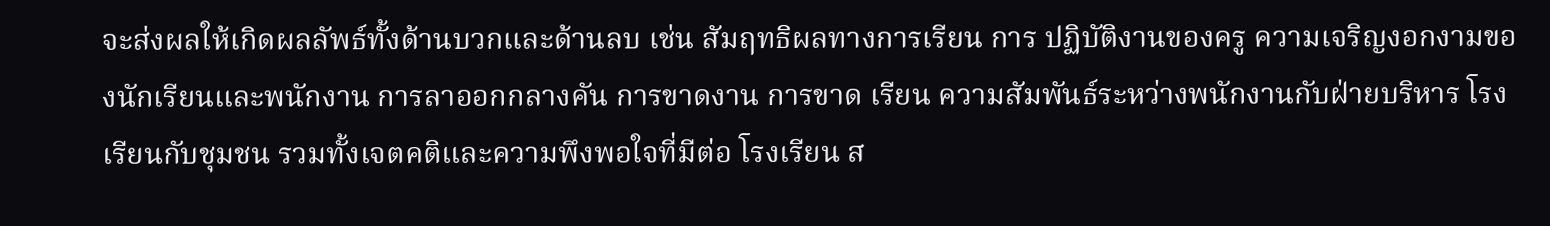จะส่งผลให้เกิดผลลัพธ์ทั้งด้านบวกและด้านลบ เช่น สัมฤทธิผลทางการเรียน การ ปฏิบัติงานของครู ความเจริญงอกงามของนักเรียนและพนักงาน การลาออกกลางคัน การขาดงาน การขาด เรียน ความสัมพันธ์ระหว่างพนักงานกับฝ่ายบริหาร โรงเรียนกับชุมชน รวมทั้งเจตคติและความพึงพอใจที่มีต่อ โรงเรียน ส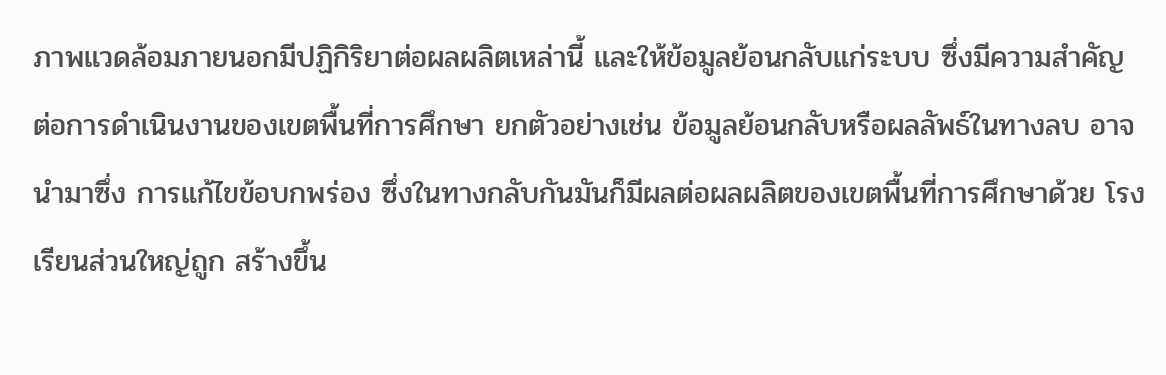ภาพแวดล้อมภายนอกมีปฏิกิริยาต่อผลผลิตเหล่านี้ และให้ข้อมูลย้อนกลับแก่ระบบ ซึ่งมีความสำคัญ ต่อการดำเนินงานของเขตพื้นที่การศึกษา ยกตัวอย่างเช่น ข้อมูลย้อนกลับหรือผลลัพธ์ในทางลบ อาจนำมาซึ่ง การแก้ไขข้อบกพร่อง ซึ่งในทางกลับกันมันก็มีผลต่อผลผลิตของเขตพื้นที่การศึกษาด้วย โรงเรียนส่วนใหญ่ถูก สร้างขึ้น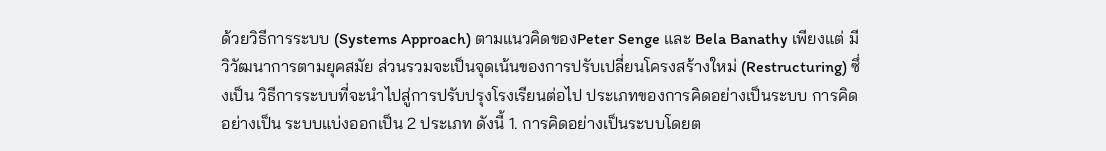ด้วยวิธีการระบบ (Systems Approach) ตามแนวคิดของPeter Senge และ Bela Banathy เพียงแต่ มีวิวัฒนาการตามยุคสมัย ส่วนรวมจะเป็นจุดเน้นของการปรับเปลี่ยนโครงสร้างใหม่ (Restructuring) ซึ่งเป็น วิธีการระบบที่จะนำไปสู่การปรับปรุงโรงเรียนต่อไป ประเภทของการคิดอย่างเป็นระบบ การคิดอย่างเป็น ระบบแบ่งออกเป็น 2 ประเภท ดังนี้ 1. การคิดอย่างเป็นระบบโดยต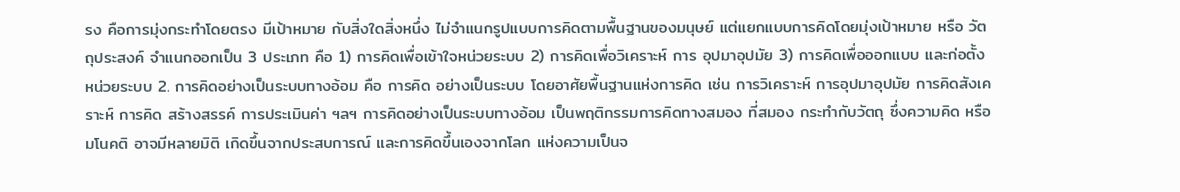รง คือการมุ่งกระทำโดยตรง มีเป้าหมาย กับสิ่งใดสิ่งหนึ่ง ไม่จำแนกรูปแบบการคิดตามพื้นฐานของมนุษย์ แต่แยกแบบการคิดโดยมุ่งเป้าหมาย หรือ วัตถุประสงค์ จำแนกออกเป็น 3 ประเภท คือ 1) การคิดเพื่อเข้าใจหน่วยระบบ 2) การคิดเพื่อวิเคราะห์ การ อุปมาอุปมัย 3) การคิดเพื่อออกแบบ และก่อตั้งหน่วยระบบ 2. การคิดอย่างเป็นระบบทางอ้อม คือ การคิด อย่างเป็นระบบ โดยอาศัยพื้นฐานแห่งการคิด เช่น การวิเคราะห์ การอุปมาอุปมัย การคิดสังเคราะห์ การคิด สร้างสรรค์ การประเมินค่า ฯลฯ การคิดอย่างเป็นระบบทางอ้อม เป็นพฤติกรรมการคิดทางสมอง ที่สมอง กระทำกับวัตถุ ซึ่งความคิด หรือ มโนคติ อาจมีหลายมิติ เกิดขึ้นจากประสบการณ์ และการคิดขึ้นเองจากโลก แห่งความเป็นจ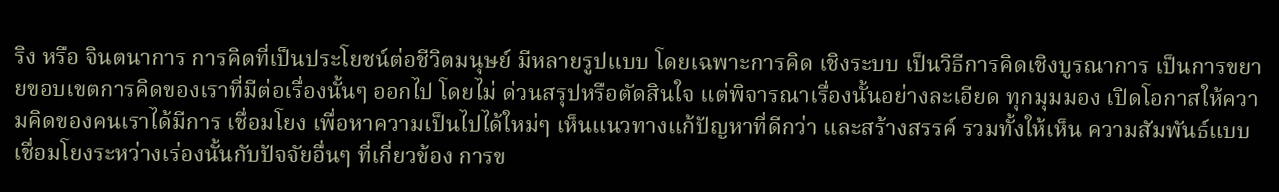ริง หรือ จินตนาการ การคิดที่เป็นประโยชน์ต่อชีวิตมนุษย์ มีหลายรูปแบบ โดยเฉพาะการคิด เชิงระบบ เป็นวิธีการคิดเชิงบูรณาการ เป็นการขยายขอบเขตการคิดของเราที่มีต่อเรื่องนั้นๆ ออกไป โดยไม่ ด่วนสรุปหรือตัดสินใจ แต่พิจารณาเรื่องนั้นอย่างละเอียด ทุกมุมมอง เปิดโอกาสให้ความคิดของคนเราได้มีการ เชื่อมโยง เพื่อหาความเป็นไปได้ใหม่ๆ เห็นแนวทางแก้ปัญหาที่ดีกว่า และสร้างสรรค์ รวมทั้งให้เห็น ความสัมพันธ์แบบเชื่อมโยงระหว่างเร่องนั้นกับปัจจัยอื่นๆ ที่เกี่ยวข้อง การข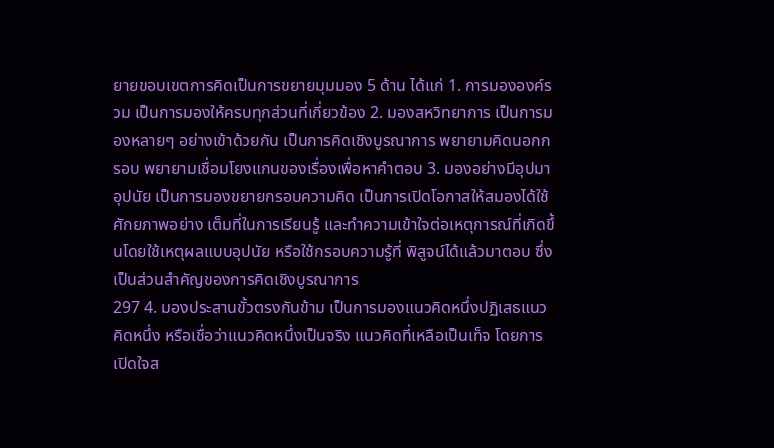ยายขอบเขตการคิดเป็นการขยายมุมมอง 5 ด้าน ได้แก่ 1. การมององค์รวม เป็นการมองให้ครบทุกส่วนที่เกี่ยวข้อง 2. มองสหวิทยาการ เป็นการมองหลายๆ อย่างเข้าด้วยกัน เป็นการคิดเชิงบูรณาการ พยายามคิดนอกกรอบ พยายามเชื่อมโยงแกนของเรื่องเพื่อหาคำตอบ 3. มองอย่างมีอุปมาอุปนัย เป็นการมองขยายกรอบความคิด เป็นการเปิดโอกาสให้สมองได้ใช้ศักยภาพอย่าง เต็มที่ในการเรียนรู้ และทำความเข้าใจต่อเหตุการณ์ที่เกิดขึ้นโดยใช้เหตุผลแบบอุปนัย หรือใช้กรอบความรู้ที่ พิสูจน์ได้แล้วมาตอบ ซึ่งเป็นส่วนสำคัญของการคิดเชิงบูรณาการ
297 4. มองประสานขั้วตรงกันข้าม เป็นการมองแนวคิดหนึ่งปฏิเสธแนวคิดหนึ่ง หรือเชื่อว่าแนวคิดหนึ่งเป็นจริง แนวคิดที่เหลือเป็นเท็จ โดยการเปิดใจส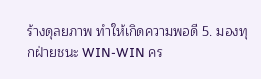ร้างดุลยภาพ ทำให้เกิดความพอดี 5. มองทุกฝ่ายชนะ WIN-WIN คร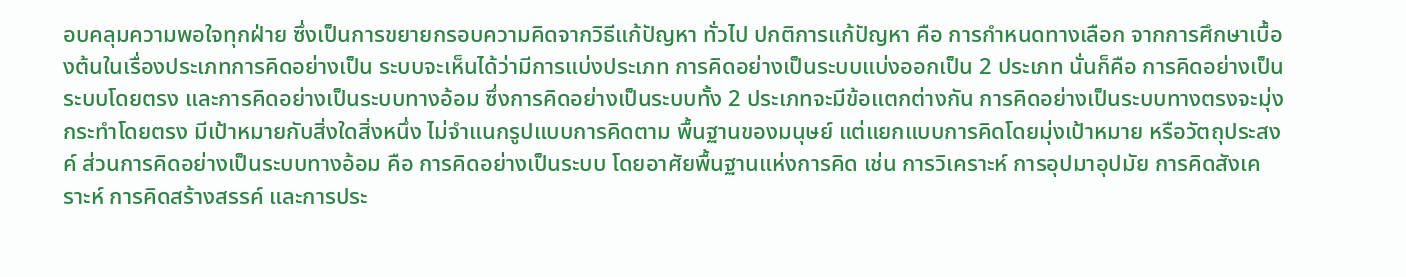อบคลุมความพอใจทุกฝ่าย ซึ่งเป็นการขยายกรอบความคิดจากวิธีแก้ปัญหา ทั่วไป ปกติการแก้ปัญหา คือ การกำหนดทางเลือก จากการศึกษาเบื้องต้นในเรื่องประเภทการคิดอย่างเป็น ระบบจะเห็นได้ว่ามีการแบ่งประเภท การคิดอย่างเป็นระบบแบ่งออกเป็น 2 ประเภท นั่นก็คือ การคิดอย่างเป็น ระบบโดยตรง และการคิดอย่างเป็นระบบทางอ้อม ซึ่งการคิดอย่างเป็นระบบทั้ง 2 ประเภทจะมีข้อแตกต่างกัน การคิดอย่างเป็นระบบทางตรงจะมุ่งกระทำโดยตรง มีเป้าหมายกับสิ่งใดสิ่งหนึ่ง ไม่จำแนกรูปแบบการคิดตาม พื้นฐานของมนุษย์ แต่แยกแบบการคิดโดยมุ่งเป้าหมาย หรือวัตถุประสงค์ ส่วนการคิดอย่างเป็นระบบทางอ้อม คือ การคิดอย่างเป็นระบบ โดยอาศัยพื้นฐานแห่งการคิด เช่น การวิเคราะห์ การอุปมาอุปมัย การคิดสังเคราะห์ การคิดสร้างสรรค์ และการประ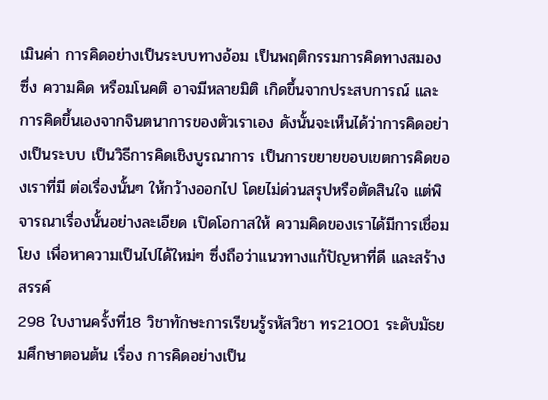เมินค่า การคิดอย่างเป็นระบบทางอ้อม เป็นพฤติกรรมการคิดทางสมอง ซึ่ง ความคิด หรือมโนคติ อาจมีหลายมิติ เกิดขึ้นจากประสบการณ์ และการคิดขึ้นเองจากจินตนาการของตัวเราเอง ดังนั้นจะเห็นได้ว่าการคิดอย่างเป็นระบบ เป็นวิธีการคิดเชิงบูรณาการ เป็นการขยายขอบเขตการคิดของเราที่มี ต่อเรื่องนั้นๆ ให้กว้างออกไป โดยไม่ด่วนสรุปหรือตัดสินใจ แต่พิจารณาเรื่องนั้นอย่างละเอียด เปิดโอกาสให้ ความคิดของเราได้มีการเชื่อมโยง เพื่อหาความเป็นไปได้ใหม่ๆ ซึ่งถือว่าแนวทางแก้ปัญหาที่ดี และสร้างสรรค์
298 ใบงานครั้งที่18 วิชาทักษะการเรียนรู้รหัสวิชา ทร21001 ระดับมัธยมศึกษาตอนต้น เรื่อง การคิดอย่างเป็น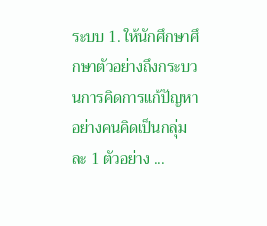ระบบ 1. ให้นักศึกษาศึกษาตัวอย่างถึงกระบวนการคิดการแก้ปัญหาอย่างคนคิดเป็นกลุ่มละ 1 ตัวอย่าง ...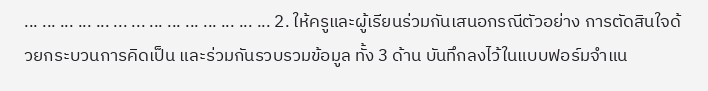... ... ... ... ... ... ... ... ... ... ... ... ... ... 2. ให้ครูและผู้เรียนร่วมกันเสนอกรณีตัวอย่าง การตัดสินใจด้วยกระบวนการคิดเป็น และร่วมกันรวบรวมข้อมูล ทั้ง 3 ด้าน บันทึกลงไว้ในแบบฟอร์มจำแน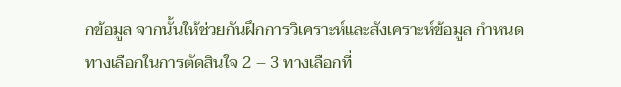กข้อมูล จากนั้นให้ช่วยกันฝึกการวิเคราะห์และสังเคราะห์ข้อมูล กำหนดทางเลือกในการตัดสินใจ 2 – 3 ทางเลือกที่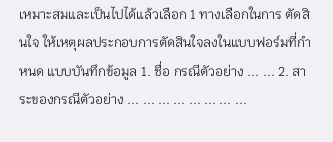เหมาะสมและเป็นไปได้แล้วเลือก 1 ทางเลือกในการ ตัดสินใจ ให้เหตุผลประกอบการตัดสินใจลงในแบบฟอร์มที่กำหนด แบบบันทึกข้อมูล 1. ชื่อ กรณีตัวอย่าง ... ... 2. สาระของกรณีตัวอย่าง ... ... ... ... ... ... ... ...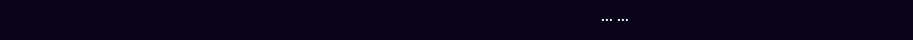... ...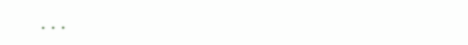...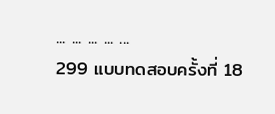... ... ... ... ...
299 แบบทดสอบครั้งที่ 18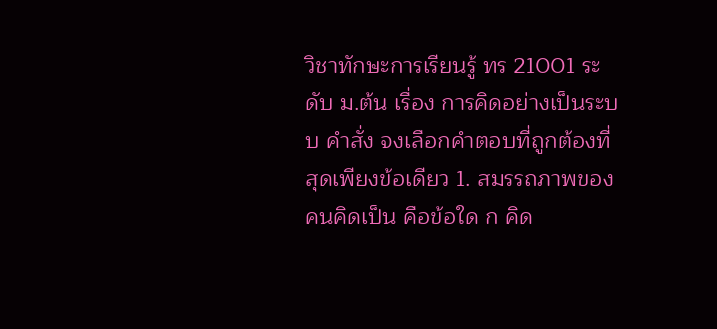วิชาทักษะการเรียนรู้ ทร 21001 ระดับ ม.ต้น เรื่อง การคิดอย่างเป็นระบบ คำสั่ง จงเลือกคำตอบที่ถูกต้องที่สุดเพียงข้อเดียว 1. สมรรถภาพของคนคิดเป็น คือข้อใด ก คิด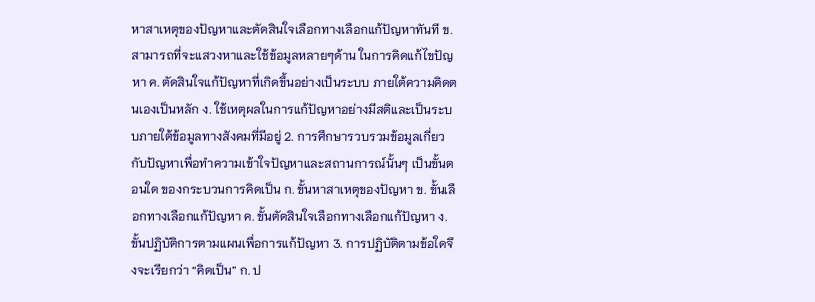หาสาเหตุของปัญหาและตัดสินใจเลือกทางเลือกแก้ปัญหาทันที ข. สามารถที่จะแสวงหาและใช้ข้อมูลหลายๆด้าน ในการคิดแก้ไขปัญหา ค. ตัดสินใจแก้ปัญหาที่เกิดขึ้นอย่างเป็นระบบ ภายใต้ความคิดตนเองเป็นหลัก ง. ใช้เหตุผลในการแก้ปัญหาอย่างมีสติและเป็นระบบภายใต้ข้อมูลทางสังคมที่มีอยู่ 2. การศึกษารวบรวมข้อมูลเกี่ยวกับปัญหาเพื่อทำความเข้าใจปัญหาและสถานการณ์นั้นๆ เป็นขั้นตอนใด ของกระบวนการคิดเป็น ก. ขั้นหาสาเหตุของปัญหา ข. ขั้นเลือกทางเลือกแก้ปัญหา ค. ขั้นตัดสินใจเลือกทางเลือกแก้ปัญหา ง. ขั้นปฏิบัติการตามแผนเพื่อการแก้ปัญหา 3. การปฏิบัติตามข้อใดจึงจะเรียกว่า “คิดเป็น” ก. ป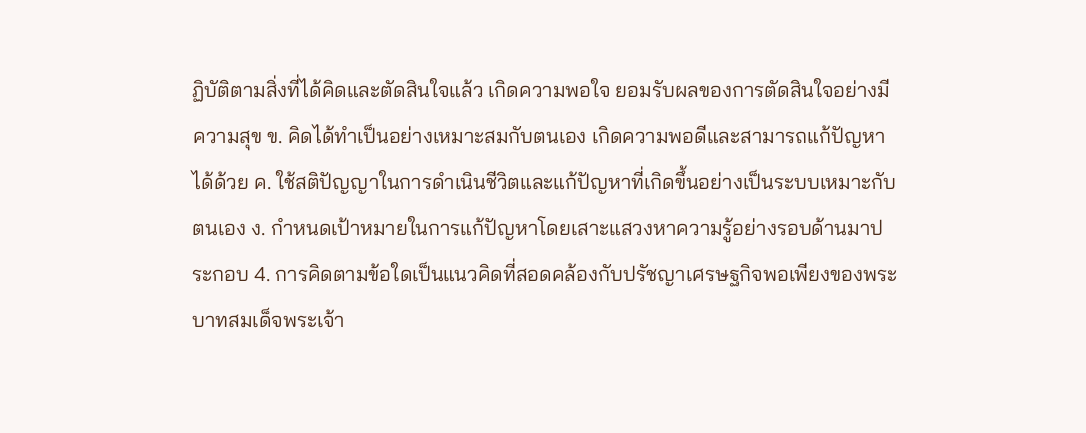ฏิบัติตามสิ่งที่ได้คิดและตัดสินใจแล้ว เกิดความพอใจ ยอมรับผลของการตัดสินใจอย่างมี ความสุข ข. คิดได้ทำเป็นอย่างเหมาะสมกับตนเอง เกิดความพอดีและสามารถแก้ปัญหาได้ด้วย ค. ใช้สติปัญญาในการดำเนินชีวิตและแก้ปัญหาที่เกิดขึ้นอย่างเป็นระบบเหมาะกับตนเอง ง. กำหนดเป้าหมายในการแก้ปัญหาโดยเสาะแสวงหาความรู้อย่างรอบด้านมาประกอบ 4. การคิดตามข้อใดเป็นแนวคิดที่สอดคล้องกับปรัชญาเศรษฐกิจพอเพียงของพระบาทสมเด็จพระเจ้า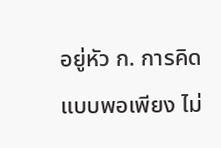อยู่หัว ก. การคิดแบบพอเพียง ไม่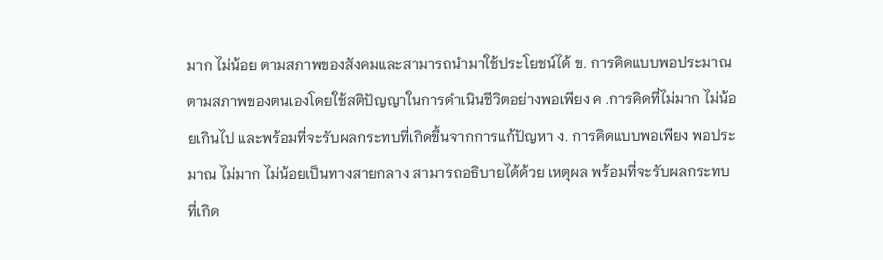มาก ไม่น้อย ตามสภาพของสังคมและสามารถนำมาใช้ประโยชน์ได้ ข. การคิดแบบพอประมาณ ตามสภาพของตนเองโดยใช้สติปัญญาในการดำเนินชีวิตอย่างพอเพียง ค .การคิดที่ไม่มาก ไม่น้อยเกินไป และพร้อมที่จะรับผลกระทบที่เกิดขึ้นจากการแก้ปัญหา ง. การคิดแบบพอเพียง พอประมาณ ไม่มาก ไม่น้อยเป็นทางสายกลาง สามารถอธิบายได้ด้วย เหตุผล พร้อมที่จะรับผลกระทบที่เกิด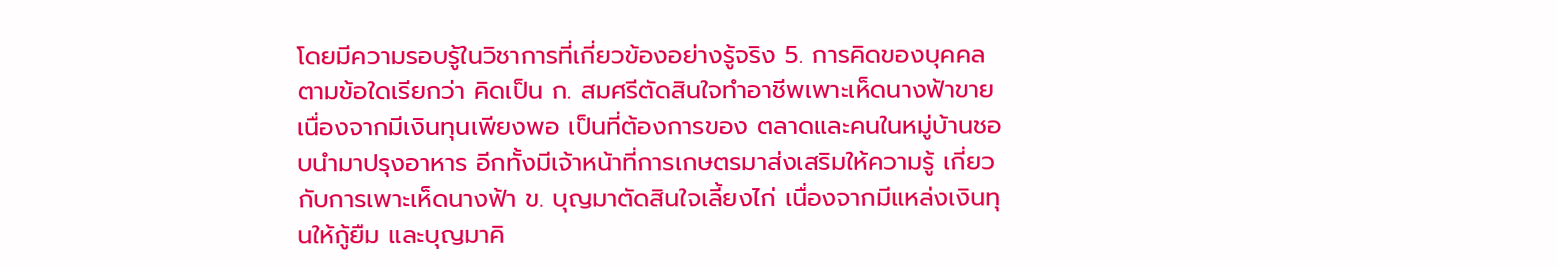โดยมีความรอบรู้ในวิชาการที่เกี่ยวข้องอย่างรู้จริง 5. การคิดของบุคคลตามข้อใดเรียกว่า คิดเป็น ก. สมศรีตัดสินใจทำอาชีพเพาะเห็ดนางฟ้าขายเนื่องจากมีเงินทุนเพียงพอ เป็นที่ต้องการของ ตลาดและคนในหมู่บ้านชอบนำมาปรุงอาหาร อีกทั้งมีเจ้าหน้าที่การเกษตรมาส่งเสริมให้ความรู้ เกี่ยวกับการเพาะเห็ดนางฟ้า ข. บุญมาตัดสินใจเลี้ยงไก่ เนื่องจากมีแหล่งเงินทุนให้กู้ยืม และบุญมาคิ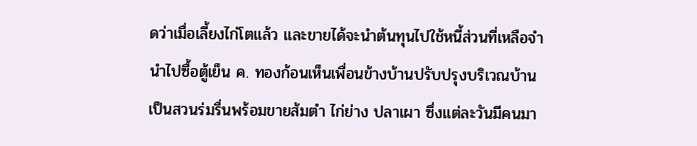ดว่าเมื่อเลี้ยงไก่โตแล้ว และขายได้จะนำต้นทุนไปใช้หนี้ส่วนที่เหลือจำนำไปซื้อตู้เย็น ค. ทองก้อนเห็นเพื่อนข้างบ้านปรับปรุงบริเวณบ้านเป็นสวนร่มรื่นพร้อมขายส้มตำ ไก่ย่าง ปลาเผา ซึ่งแต่ละวันมีคนมา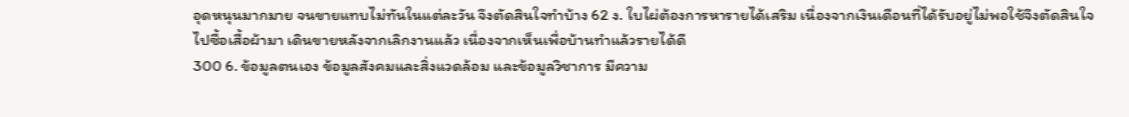อุดหนุนมากมาย จนขายแทบไม่ทันในแต่ละวัน จึงตัดสินใจทำบ้าง 62 ง. ใบไผ่ต้องการหารายได้เสริม เนื่องจากเงินเดือนที่ได้รับอยู่ไม่พอใช้จึงตัดสินใจไปซื้อเสื้อผ้ามา เดินขายหลังจากเลิกงานแล้ว เนื่องจากเห็นเพื่อบ้านทำแล้วรายได้ดี
300 6. ข้อมูลตนเอง ข้อมูลสังคมและสิ่งแวดล้อม และข้อมูลวิชาการ มีความ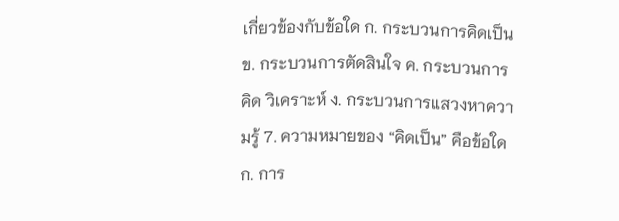เกี่ยวข้องกับข้อใด ก. กระบวนการคิดเป็น ข. กระบวนการตัดสินใจ ค. กระบวนการคิด วิเคราะห์ ง. กระบวนการแสวงหาความรู้ 7. ความหมายของ “คิดเป็น” คือข้อใด ก. การ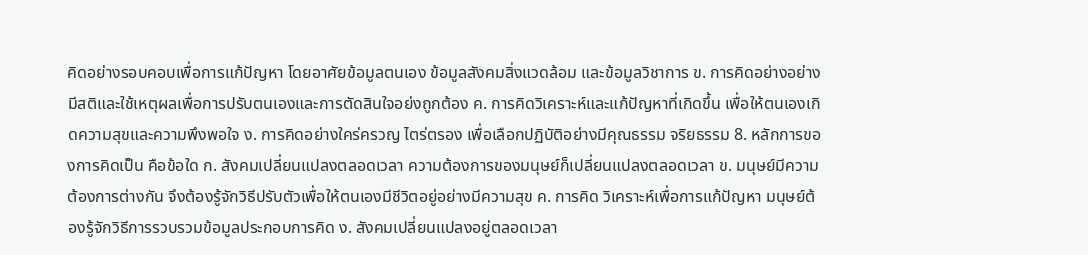คิดอย่างรอบคอบเพื่อการแก้ปัญหา โดยอาศัยข้อมูลตนเอง ข้อมูลสังคมสิ่งแวดล้อม และข้อมูลวิชาการ ข. การคิดอย่างอย่างมีสติและใช้เหตุผลเพื่อการปรับตนเองและการตัดสินใจอย่งถูกต้อง ค. การคิดวิเคราะห์และแก้ปัญหาที่เกิดขึ้น เพื่อให้ตนเองเกิดความสุขและความพึงพอใจ ง. การคิดอย่างใคร่ครวญ ไตร่ตรอง เพื่อเลือกปฏิบัติอย่างมีคุณธรรม จริยธรรม 8. หลักการของการคิดเป็น คือข้อใด ก. สังคมเปลี่ยนแปลงตลอดเวลา ความต้องการของมนุษย์ก็เปลี่ยนแปลงตลอดเวลา ข. มนุษย์มีความต้องการต่างกัน จึงต้องรู้จักวิธีปรับตัวเพื่อให้ตนเองมีชีวิตอยู่อย่างมีความสุข ค. การคิด วิเคราะห์เพื่อการแก้ปัญหา มนุษย์ต้องรู้จักวิธีการรวบรวมข้อมูลประกอบการคิด ง. สังคมเปลี่ยนแปลงอยู่ตลอดเวลา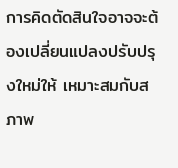การคิดตัดสินใจอาจจะต้องเปลี่ยนแปลงปรับปรุงใหม่ให้ เหมาะสมกับสภาพ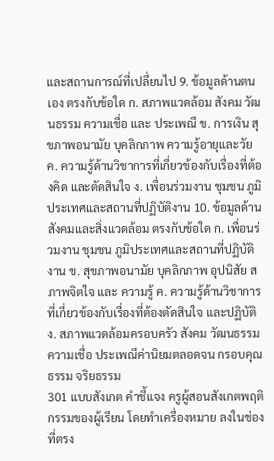และสถานการณ์ที่เปลี่ยนไป 9. ข้อมูลด้านตนเอง ตรงกับข้อใด ก. สภาพแวดล้อม สังคม วัฒนธรรม ความเชื่อ และ ประเพณี ข. การเงิน สุขภาพอนามัย บุคลิกภาพ ความรู้อายุและวัย ค. ความรู้ด้านวิชาการที่เกี่ยวข้องกับเรื่องที่ต้องคิด และตัดสินใจ ง. เพื่อนร่วมงาน ชุมชน ภูมิประเทศและสถานที่ปฏิบัติงาน 10. ข้อมูลด้านสังคมและสิ่งแวดล้อม ตรงกับข้อใด ก. เพื่อนร่วมงาน ชุมชน ภูมิประเทศและสถานที่ปฏิบัติงาน ข. สุขภาพอนามัย บุคลิกภาพ อุปนิสัย สภาพจิตใจ และ ความรู้ ค. ความรู้ด้านวิชาการที่เกี่ยวข้องกับเรื่องที่ต้องตัดสินใจ และปฏิบัติ ง. สภาพแวดล้อมครอบครัว สังคม วัฒนธรรม ความเชื่อ ประเพณีค่านิยมตลอดจน กรอบคุณธรรม จริยธรรม
301 แบบสังเกต คำชี้แจง ครูผู้สอนสังเกตพฤติกรรมของผู้เรียน โดยทำเครื่องหมาย ลงในช่องที่ตรง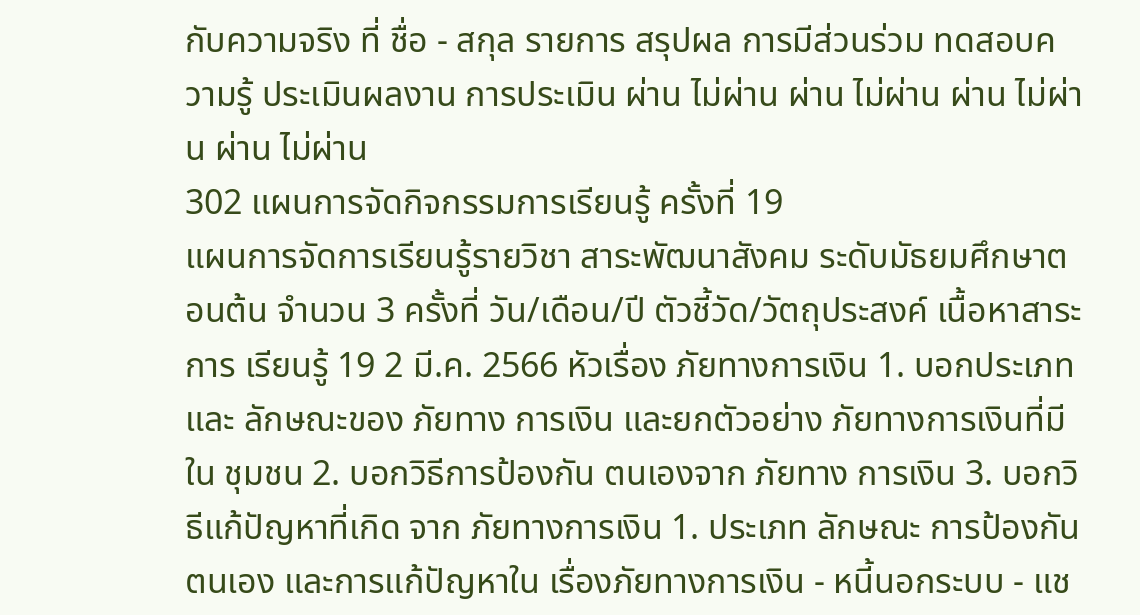กับความจริง ที่ ชื่อ - สกุล รายการ สรุปผล การมีส่วนร่วม ทดสอบความรู้ ประเมินผลงาน การประเมิน ผ่าน ไม่ผ่าน ผ่าน ไม่ผ่าน ผ่าน ไม่ผ่าน ผ่าน ไม่ผ่าน
302 แผนการจัดกิจกรรมการเรียนรู้ ครั้งที่ 19
แผนการจัดการเรียนรู้รายวิชา สาระพัฒนาสังคม ระดับมัธยมศึกษาตอนต้น จำนวน 3 ครั้งที่ วัน/เดือน/ปี ตัวชี้วัด/วัตถุประสงค์ เนื้อหาสาระการ เรียนรู้ 19 2 มี.ค. 2566 หัวเรื่อง ภัยทางการเงิน 1. บอกประเภทและ ลักษณะของ ภัยทาง การเงิน และยกตัวอย่าง ภัยทางการเงินที่มีใน ชุมชน 2. บอกวิธีการป้องกัน ตนเองจาก ภัยทาง การเงิน 3. บอกวิธีแก้ปัญหาที่เกิด จาก ภัยทางการเงิน 1. ประเภท ลักษณะ การป้องกัน ตนเอง และการแก้ปัญหาใน เรื่องภัยทางการเงิน - หนี้นอกระบบ - แช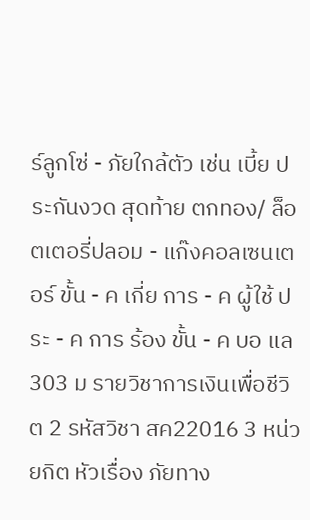ร์ลูกโซ่ - ภัยใกล้ตัว เช่น เบี้ย ประกันงวด สุดท้าย ตกทอง/ ล็อตเตอรี่ปลอม - แก๊งคอลเซนเตอร์ ขั้น - ค เกี่ย การ - ค ผู้ใช้ ประ - ค การ ร้อง ขั้น - ค บอ แล
303 ม รายวิชาการเงินเพื่อชีวิต 2 รหัสวิชา สค22016 3 หน่วยกิต หัวเรื่อง ภัยทาง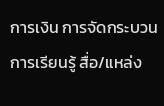การเงิน การจัดกระบวนการเรียนรู้ สื่อ/แหล่ง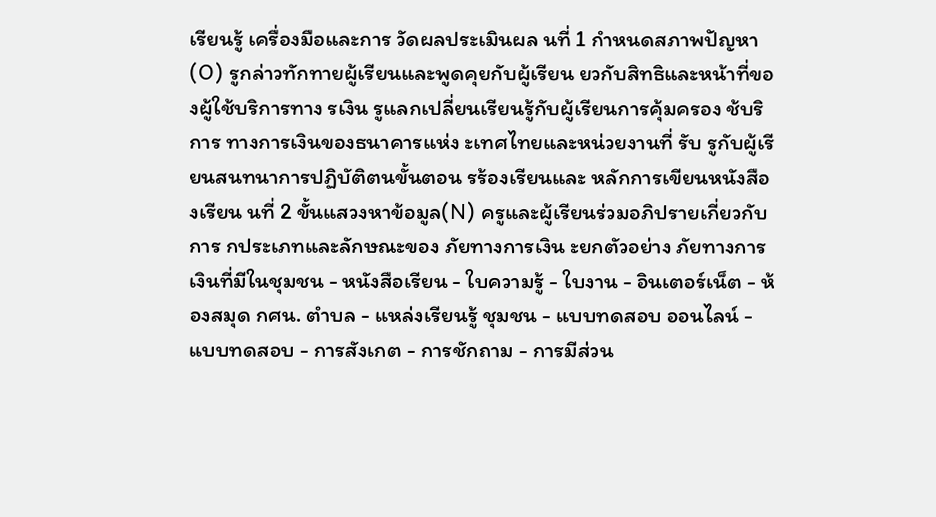เรียนรู้ เครื่องมือและการ วัดผลประเมินผล นที่ 1 กำหนดสภาพปัญหา (O) รูกล่าวทักทายผู้เรียนและพูดคุยกับผู้เรียน ยวกับสิทธิและหน้าที่ของผู้ใช้บริการทาง รเงิน รูแลกเปลี่ยนเรียนรู้กับผู้เรียนการคุ้มครอง ช้บริการ ทางการเงินของธนาคารแห่ง ะเทศไทยและหน่วยงานที่ รับ รูกับผู้เรียนสนทนาการปฏิบัติตนขั้นตอน รร้องเรียนและ หลักการเขียนหนังสือ งเรียน นที่ 2 ขั้นแสวงหาข้อมูล(N) ครูและผู้เรียนร่วมอภิปรายเกี่ยวกับการ กประเภทและลักษณะของ ภัยทางการเงิน ะยกตัวอย่าง ภัยทางการเงินที่มีในชุมชน - หนังสือเรียน - ใบความรู้ - ใบงาน - อินเตอร์เน็ต - ห้องสมุด กศน. ตำบล - แหล่งเรียนรู้ ชุมชน - แบบทดสอบ ออนไลน์ - แบบทดสอบ - การสังเกต - การชักถาม - การมีส่วน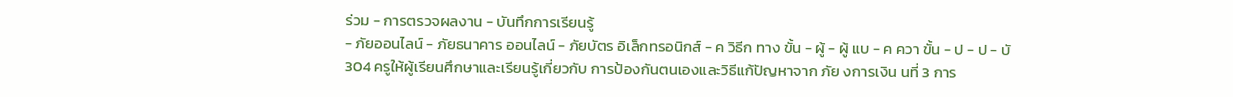ร่วม - การตรวจผลงาน - บันทึกการเรียนรู้
- ภัยออนไลน์ - ภัยธนาคาร ออนไลน์ - ภัยบัตร อิเล็กทรอนิกส์ - ค วิธีก ทาง ขั้น - ผู้ - ผู้ แบ - ค ควา ขั้น - ป - ป - บั
304 ครูให้ผู้เรียนศึกษาและเรียนรู้เกี่ยวกับ การป้องกันตนเองและวิธีแก้ปัญหาจาก ภัย งการเงิน นที่ 3 การ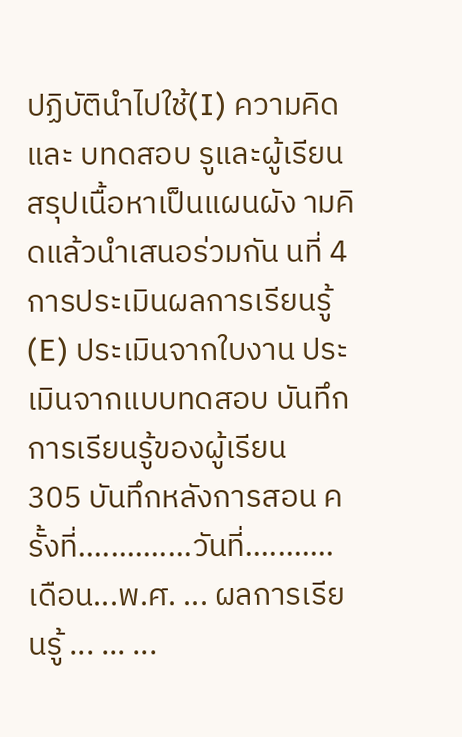ปฏิบัตินำไปใช้(I) ความคิด และ บทดสอบ รูและผู้เรียนสรุปเนื้อหาเป็นแผนผัง ามคิดแล้วนำเสนอร่วมกัน นที่ 4 การประเมินผลการเรียนรู้(E) ประเมินจากใบงาน ประเมินจากแบบทดสอบ บันทึกการเรียนรู้ของผู้เรียน
305 บันทึกหลังการสอน ครั้งที่..............วันที่...........เดือน...พ.ศ. ... ผลการเรียนรู้ ... ... ...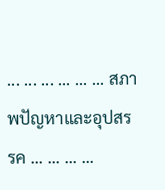... ... ... ... ... ... สภาพปัญหาและอุปสรรค ... ... ... ...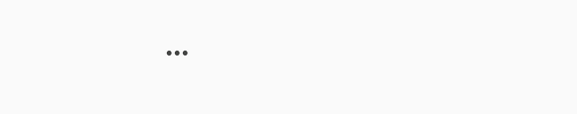...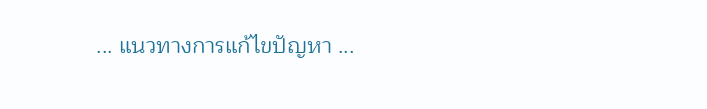... แนวทางการแก้ไขปัญหา ...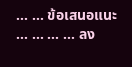... ... ข้อเสนอแนะ ... ... ... ... ลง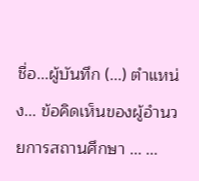ชื่อ...ผู้บันทึก (...) ตำแหน่ง... ข้อคิดเห็นของผู้อำนวยการสถานศึกษา ... ...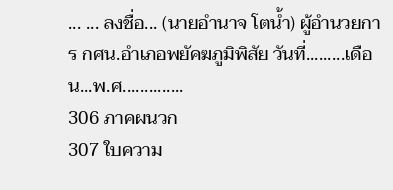... ... ลงชื่อ... (นายอำนาจ โตน้ำ) ผู้อำนวยการ กศน.อำเภอพยัคฆภูมิพิสัย วันที่.........เดือน...พ.ศ..............
306 ภาคผนวก
307 ใบความ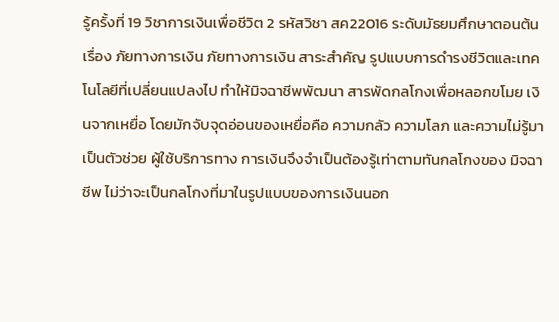รู้ครั้งที่ 19 วิชาการเงินเพื่อชีวิต 2 รหัสวิชา สค22016 ระดับมัธยมศึกษาตอนต้น เรื่อง ภัยทางการเงิน ภัยทางการเงิน สาระสำคัญ รูปแบบการดำรงชีวิตและเทคโนโลยีที่เปลี่ยนแปลงไป ทำให้มิจฉาชีพพัฒนา สารพัดกลโกงเพื่อหลอกขโมย เงินจากเหยื่อ โดยมักจับจุดอ่อนของเหยื่อคือ ความกลัว ความโลภ และความไม่รู้มาเป็นตัวช่วย ผู้ใช้บริการทาง การเงินจึงจำเป็นต้องรู้เท่าตามทันกลโกงของ มิจฉาชีพ ไม่ว่าจะเป็นกลโกงที่มาในรูปแบบของการเงินนอก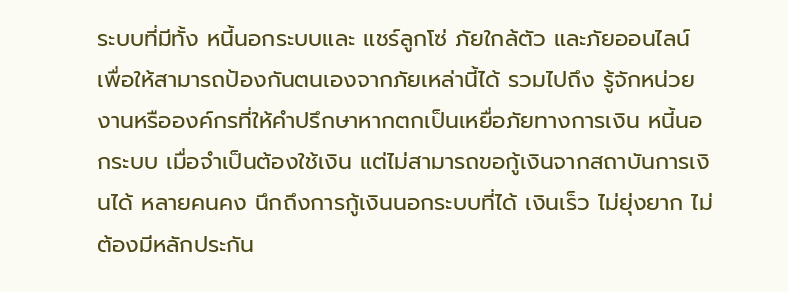ระบบที่มีทั้ง หนี้นอกระบบและ แชร์ลูกโซ่ ภัยใกล้ตัว และภัยออนไลน์ เพื่อให้สามารถป้องกันตนเองจากภัยเหล่านี้ได้ รวมไปถึง รู้จักหน่วยงานหรือองค์กรที่ให้คำปรึกษาหากตกเป็นเหยื่อภัยทางการเงิน หนี้นอกระบบ เมื่อจำเป็นต้องใช้เงิน แต่ไม่สามารถขอกู้เงินจากสถาบันการเงินได้ หลายคนคง นึกถึงการกู้เงินนอกระบบที่ได้ เงินเร็ว ไม่ยุ่งยาก ไม่ต้องมีหลักประกัน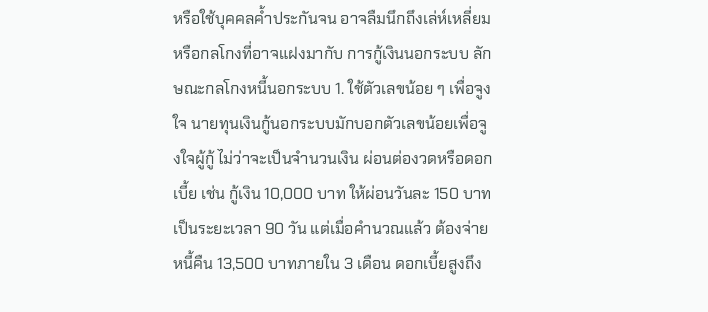หรือใช้บุคคลค้ำประกันจน อาจลืมนึกถึงเล่ห์เหลี่ยมหรือกลโกงที่อาจแฝงมากับ การกู้เงินนอกระบบ ลักษณะกลโกงหนี้นอกระบบ 1. ใช้ตัวเลขน้อย ๆ เพื่อจูงใจ นายทุนเงินกู้นอกระบบมักบอกตัวเลขน้อยเพื่อจูงใจผู้กู้ ไม่ว่าจะเป็นจำนวนเงิน ผ่อนต่องวดหรือดอกเบี้ย เช่น กู้เงิน 10,000 บาท ให้ผ่อนวันละ 150 บาทเป็นระยะเวลา 90 วัน แต่เมื่อคำนวณแล้ว ต้องจ่ายหนี้คืน 13,500 บาทภายใน 3 เดือน ดอกเบี้ยสูงถึง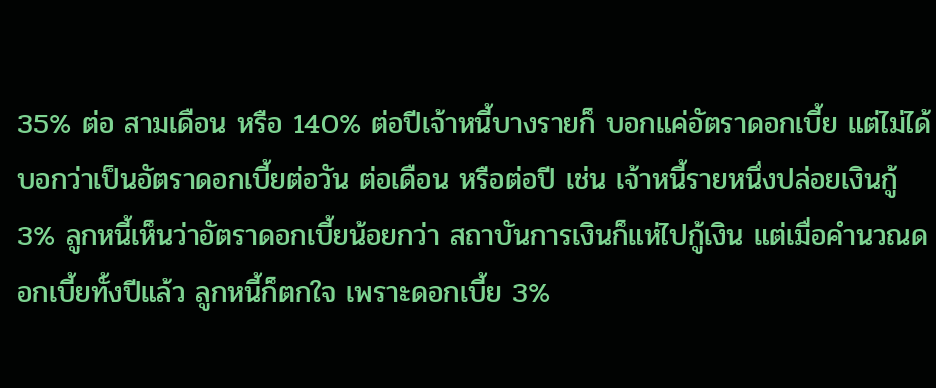35% ต่อ สามเดือน หรือ 140% ต่อปีเจ้าหนี้บางรายก็ บอกแค่อัตราดอกเบี้ย แต่ไม่ได้บอกว่าเป็นอัตราดอกเบี้ยต่อวัน ต่อเดือน หรือต่อปี เช่น เจ้าหนี้รายหนึ่งปล่อยเงินกู้ 3% ลูกหนี้เห็นว่าอัตราดอกเบี้ยน้อยกว่า สถาบันการเงินก็แห่ไปกู้เงิน แต่เมื่อคำนวณดอกเบี้ยทั้งปีแล้ว ลูกหนี้ก็ตกใจ เพราะดอกเบี้ย 3%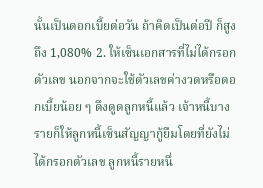นั้นเป็นดอกเบี้ยต่อวัน ถ้าคิดเป็นต่อปี ก็สูงถึง 1,080% 2. ให้เซ็นเอกสารที่ไม่ได้กรอกตัวเลข นอกจากจะใช้ตัวเลขค่างวดหรือดอกเบี้ยน้อย ๆ ดึงดูดลูกหนี้แล้ว เจ้าหนี้บางรายก็ให้ลูกหนี้เซ็นสัญญากู้ยืมโดยที่ยังไม่ได้กรอกตัวเลข ลูกหนี้รายหนึ่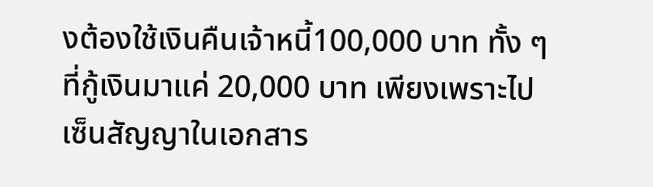งต้องใช้เงินคืนเจ้าหนี้100,000 บาท ทั้ง ๆ ที่กู้เงินมาแค่ 20,000 บาท เพียงเพราะไปเซ็นสัญญาในเอกสาร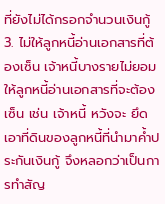ที่ยังไม่ได้กรอกจำนวนเงินกู้ 3. ไม่ให้ลูกหนี้อ่านเอกสารที่ต้องเซ็น เจ้าหนี้บางรายไม่ยอมให้ลูกหนี้อ่านเอกสารที่จะต้องเซ็น เช่น เจ้าหนี้ หวังจะ ยึดเอาที่ดินของลูกหนี้ที่นำมาค้ำประกันเงินกู้ จึงหลอกว่าเป็นการทำสัญ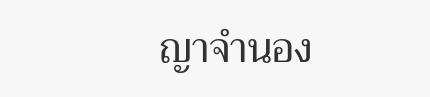ญาจำนอง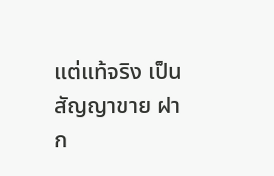แต่แท้จริง เป็นสัญญาขาย ฝาก